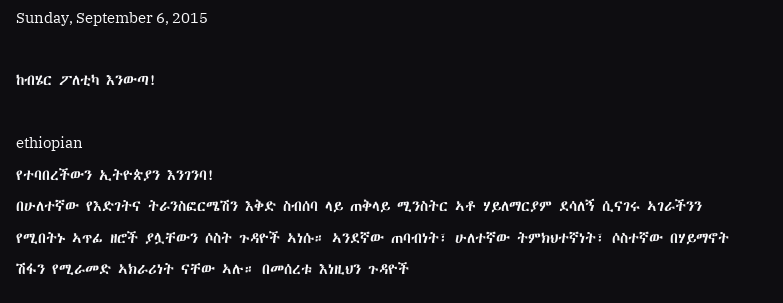Sunday, September 6, 2015

ከብሄር ፖለቲካ እንውጣ!

ethiopian
የተባበረችውን ኢትዮጵያን እንገንባ!
በሁለተኛው የእድገትና ትራንስፎርሜሽን እቅድ ስብሰባ ላይ ጠቅላይ ሚንስትር ኣቶ ሃይለማርያም ደሳለኝ ሲናገሩ ኣገራችንን የሚበትኑ ኣጥፊ ዘሮች ያሏቸውን ሶስት ጉዳዮች ኣነሱ። ኣንደኛው ጠባብነት፣ ሁለተኛው ትምክህተኛነት፣ ሶስተኛው በሃይማኖት ሽፋን የሚራመድ ኣክራሪነት ናቸው ኣሉ። በመሰረቱ እነዚህን ጉዳዮች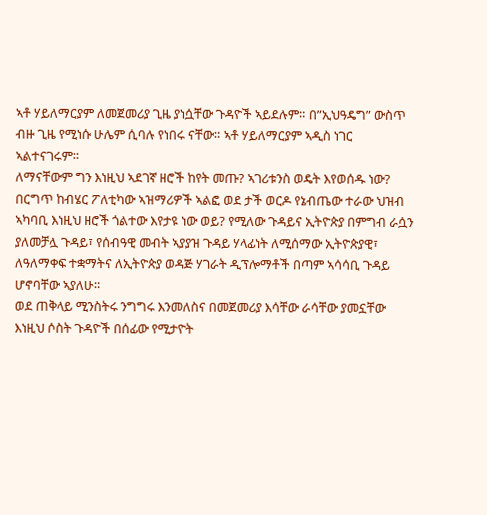ኣቶ ሃይለማርያም ለመጀመሪያ ጊዜ ያነሷቸው ጉዳዮች ኣይደሉም። በ”ኢህዓዴግ” ውስጥ ብዙ ጊዜ የሚነሱ ሁሌም ሲባሉ የነበሩ ናቸው። ኣቶ ሃይለማርያም ኣዲስ ነገር ኣልተናገሩም።
ለማናቸውም ግን እነዚህ ኣደገኛ ዘሮች ከየት መጡ? ኣገሪቱንስ ወዴት እየወሰዱ ነው? በርግጥ ከብሄር ፖለቲካው ኣዝማሪዎች ኣልፎ ወደ ታች ወርዶ የኔብጤው ተራው ህዝብ ኣካባቢ እነዚህ ዘሮች ጎልተው እየታዩ ነው ወይ? የሚለው ጉዳይና ኢትዮጵያ በምግብ ራሷን ያለመቻሏ ጉዳይ፣ የሰብዓዊ መብት ኣያያዝ ጉዳይ ሃላፊነት ለሚሰማው ኢትዮጵያዊ፣ ለዓለማቀፍ ተቋማትና ለኢትዮጵያ ወዳጅ ሃገራት ዲፕሎማቶች በጣም ኣሳሳቢ ጉዳይ ሆኖባቸው ኣያለሁ።
ወደ ጠቅላይ ሚንስትሩ ንግግሩ እንመለስና በመጀመሪያ እሳቸው ራሳቸው ያመኗቸው እነዚህ ሶስት ጉዳዮች በሰፊው የሚታዮት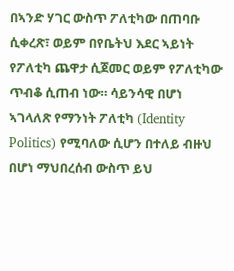በኣንድ ሃገር ውስጥ ፖለቲካው በጠባቡ ሲቀረጽ፣ ወይም በየቤትህ እደር ኣይነት የፖለቲካ ጨዋታ ሲጀመር ወይም የፖለቲካው ጥብቆ ሲጠብ ነው። ሳይንሳዊ በሆነ ኣገላለጽ የማንነት ፖለቲካ (Identity Politics) የሚባለው ሲሆን በተለይ ብዙህ በሆነ ማህበረሰብ ውስጥ ይህ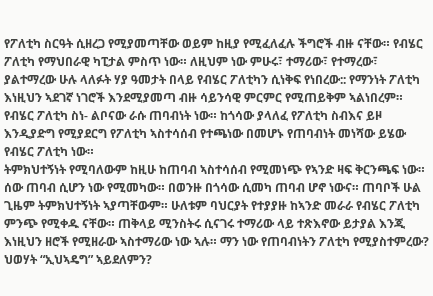የፖለቲካ ስርዓት ሲዘረጋ የሚያመጣቸው ወይም ከዚያ የሚፈለፈሉ ችግሮች ብዙ ናቸው። የብሄር ፖለቲካ የማህበራዊ ካፒታል ምስጥ ነው። ለዚህም ነው ምሁሩ፣ ተማሪው፣ የተማረው፣ ያልተማረው ሁሉ ላለፉት ሃያ ዓመታት በላይ የብሄር ፖለቲካን ሲነቅፍ የነበረው:: የማንነት ፖለቲካ እነዚህን ኣደገኛ ነገሮች እንደሚያመጣ ብዙ ሳይንሳዊ ምርምር የሚጠይቅም ኣልነበረም። የብሄር ፖለቲካ ስነ- ልቦናው ራሱ ጠባብነት ነው። ከጎሳው ያላለፈ የፖለቲካ ስብእና ይዞ እንዲያድግ የሚያደርግ የፖለቲካ ኣስተሳሰብ የተጫነው በመሆኑ የጠባብነት መነሻው ይሄው የብሄር ፖለቲካ ነው።
ትምክህተኝነት የሚባለውም ከዚሁ ከጠባብ ኣስተሳሰብ የሚመነጭ የኣንድ ዛፍ ቅርንጫፍ ነው። ሰው ጠባብ ሲሆን ነው የሚመካው። በወንዙ በጎሳው ሲመካ ጠባብ ሆኖ ነውና። ጠባቦች ሁል ጊዜም ትምክህተኝነት ኣያጣቸውም። ሁለቱም ባህርያት የተያያዙ ከኣንድ መራራ የብሄር ፖለቲካ ምንጭ የሚቀዱ ናቸው። ጠቅላይ ሚንስትሩ ሲናገሩ ተማሪው ላይ ተጽእኖው ይታያል እንጂ እነዚህን ዘሮች የሚዘራው ኣስተማሪው ነው ኣሉ። ማን ነው የጠባብነትን ፖለቲካ የሚያስተምረው? ህወሃት “ኢህኣዴግ” ኣይደለምን?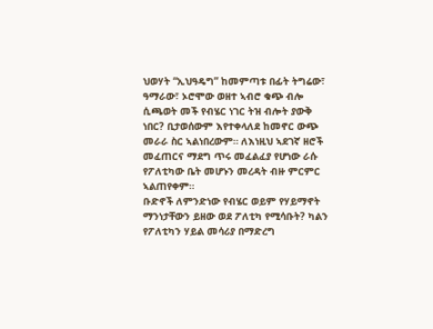ህወሃት “ኢህዓዴግ” ከመምጣቱ በፊት ትግሬው፣ ዓማራው፣ ኦሮሞው ወዘተ ኣብሮ ቁጭ ብሎ ሲጫወት መች የብሄር ነገር ትዝ ብሎት ያውቅ ነበር? ቢታወሰውም እየተቀላለደ ከመኖር ውጭ መራራ ስር ኣልነበረውም። ለእነዚህ ኣደገኛ ዘሮች መፈጠርና ማደግ ጥሩ መፈልፈያ የሆነው ራሱ የፖለቲካው ቤት መሆኑን መረዳት ብዙ ምርምር ኣልጠየቀም።
ቡድኖች ለምንድነው የብሄር ወይም የሃይማኖት ማንነታቸውን ይዘው ወደ ፖለቲካ የሚሳቡት? ካልን የፖለቲካን ሃይል መሳሪያ በማድረግ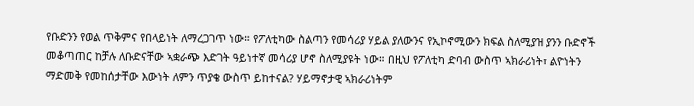የቡድንን የወል ጥቅምና የበላይነት ለማረጋገጥ ነው። የፖለቲካው ስልጣን የመሳሪያ ሃይል ያለውንና የኢኮኖሚውን ክፍል ስለሚያዝ ያንን ቡድኖች መቆጣጠር ከቻሉ ለቡድናቸው ኣቋራጭ እድገት ዓይነተኛ መሳሪያ ሆኖ ስለሚያዩት ነው። በዚህ የፖለቲካ ድባብ ውስጥ ኣክራሪነት፣ ልዮነትን ማድመቅ የመከሰታቸው እውነት ለምን ጥያቄ ውስጥ ይከተናል? ሃይማኖታዊ ኣክራሪነትም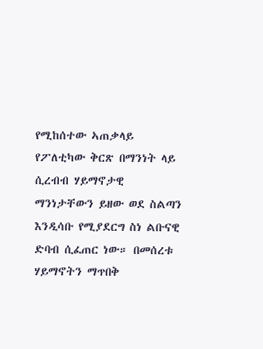የሚከሰተው ኣጠቃላይ የፖለቲካው ቅርጽ በማንነት ላይ ሲረብብ ሃይማኖታዊ ማንነታቸውን ይዘው ወደ ስልጣን እንዲሳቡ የሚያደርግ ስነ ልቡናዊ ድባብ ሲፈጠር ነው። በመሰረቱ ሃይማኖትን ማጥበቅ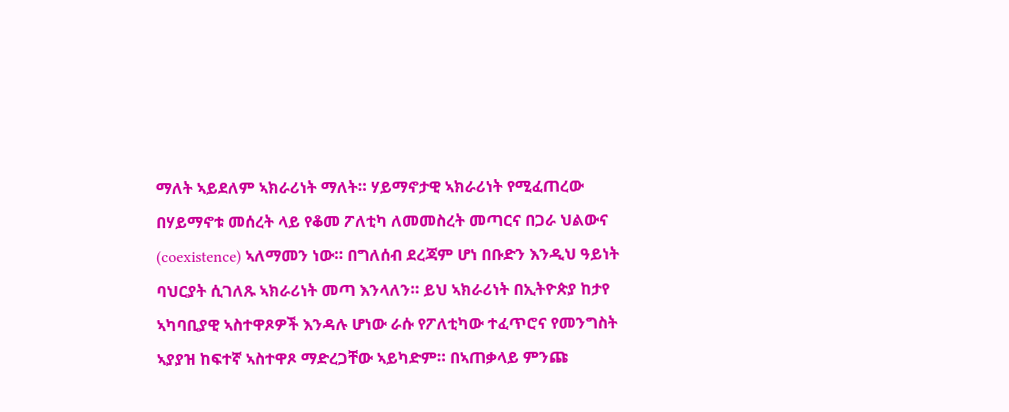ማለት ኣይደለም ኣክራሪነት ማለት። ሃይማኖታዊ ኣክራሪነት የሚፈጠረው በሃይማኖቱ መሰረት ላይ የቆመ ፖለቲካ ለመመስረት መጣርና በጋራ ህልውና (coexistence) ኣለማመን ነው። በግለሰብ ደረጃም ሆነ በቡድን እንዲህ ዓይነት ባህርያት ሲገለጹ ኣክራሪነት መጣ እንላለን። ይህ ኣክራሪነት በኢትዮጵያ ከታየ ኣካባቢያዊ ኣስተዋጾዎች እንዳሉ ሆነው ራሱ የፖለቲካው ተፈጥሮና የመንግስት ኣያያዝ ከፍተኛ ኣስተዋጾ ማድረጋቸው ኣይካድም። በኣጠቃላይ ምንጩ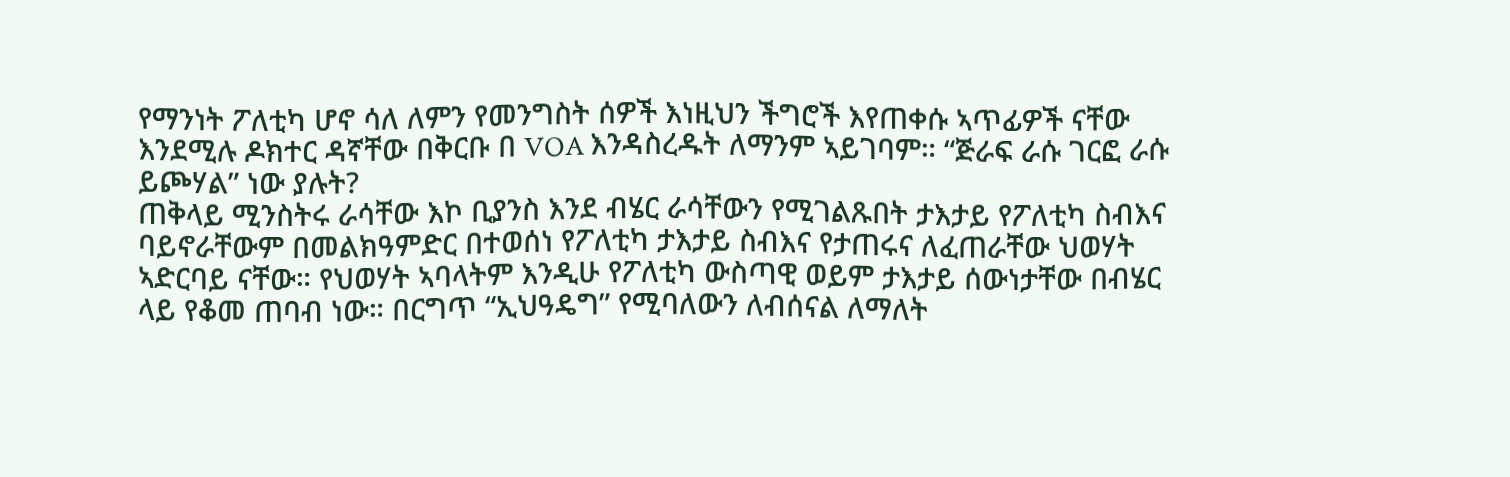የማንነት ፖለቲካ ሆኖ ሳለ ለምን የመንግስት ሰዎች እነዚህን ችግሮች እየጠቀሱ ኣጥፊዎች ናቸው እንደሚሉ ዶክተር ዳኛቸው በቅርቡ በ VOA እንዳስረዱት ለማንም ኣይገባም። “ጅራፍ ራሱ ገርፎ ራሱ ይጮሃል” ነው ያሉት?
ጠቅላይ ሚንስትሩ ራሳቸው እኮ ቢያንስ እንደ ብሄር ራሳቸውን የሚገልጹበት ታእታይ የፖለቲካ ስብእና ባይኖራቸውም በመልክዓምድር በተወሰነ የፖለቲካ ታእታይ ስብእና የታጠሩና ለፈጠራቸው ህወሃት ኣድርባይ ናቸው። የህወሃት ኣባላትም እንዲሁ የፖለቲካ ውስጣዊ ወይም ታእታይ ሰውነታቸው በብሄር ላይ የቆመ ጠባብ ነው። በርግጥ “ኢህዓዴግ” የሚባለውን ለብሰናል ለማለት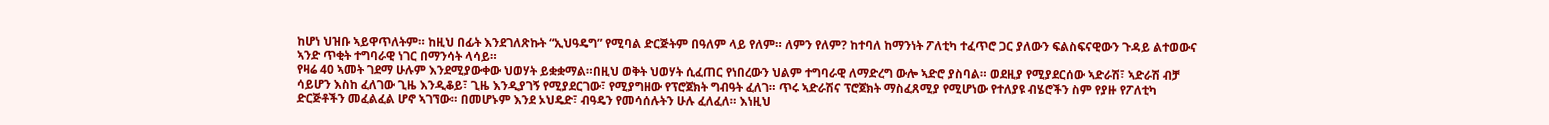ከሆነ ህዝቡ ኣይዋጥለትም። ከዚህ በፊት እንደገለጽኩት “ኢህዓዴግ” የሚባል ድርጅትም በዓለም ላይ የለም። ለምን የለም? ከተባለ ከማንነት ፖለቲካ ተፈጥሮ ጋር ያለውን ፍልስፍናዊውን ጉዳይ ልተወውና ኣንድ ጥቂት ተግባራዊ ነገር በማንሳት ላሳይ።
የዛሬ 40 ኣመት ገደማ ሁሉም እንደሚያውቀው ህወሃት ይቋቋማል።በዚህ ወቅት ህወሃት ሲፈጠር የነበረውን ህልም ተግባራዊ ለማድረግ ውሎ ኣድሮ ያስባል። ወደዚያ የሚያደርሰው ኣድራሽ፣ ኣድራሽ ብቻ ሳይሆን እስከ ፈለገው ጊዜ እንዲቆይ፣ ጊዜ እንዲያገኝ የሚያደርገው፣ የሚያግዘው የፕሮጀክት ግብዓት ፈለገ። ጥሩ ኣድራሽና ፕሮጀክት ማስፈጸሚያ የሚሆነው የተለያዩ ብሄሮችን ስም የያዙ የፖለቲካ ድርጅቶችን መፈልፈል ሆኖ ኣገኘው። በመሆኑም እንደ ኦህዴድ፣ ብዓዴን የመሳሰሉትን ሁሉ ፈለፈለ። እነዚህ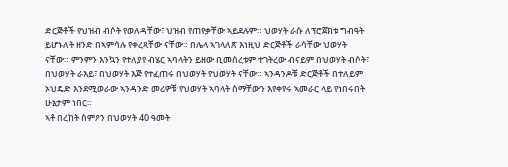ድርጅቶች የህዝብ ብሶት የወለዳቸው፣ ህዝብ የጠየቃቸው ኣይደሉም። ህወሃት ራሱ ለፕሮጀክቱ ግብዓት ይሆኑለት ዘንድ በኣምሳሉ የቀረጻቸው ናቸው። በሌላ ኣገላለጽ እነዚህ ድርጅቶች ራሳቸው ህወሃት ናቸው። ምንምን እንኳን የተለያየ ብሄር ኣባላትን ይዘው ቢመሰረቱም ተገትረው ብናይም በህወሃት ብሶት፣ በህወሃት ራእይ፣ በህወሃት እጅ የተፈጠሩ በህወሃት የህወሃት ናቸው። ኣንዳንዶቹ ድርጅቶች በተለይም ኦህዴድ እንደሚወራው ኣንዳንድ መሪዎቹ የህወሃት ኣባላት ስማቸውን እየቀየሩ ኣመራር ላይ የነበሩበት ሁኔታም ነበር።
ኣቶ በረከት ስምዖን በህወሃት 40 ዓመት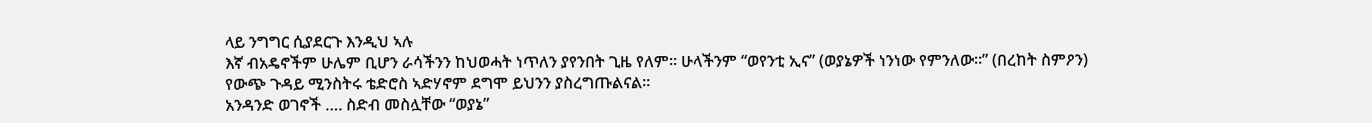ላይ ንግግር ሲያደርጉ እንዲህ ኣሉ
እኛ ብአዴኖችም ሁሌም ቢሆን ራሳችንን ከህወሓት ነጥለን ያየንበት ጊዜ የለም። ሁላችንም “ወየንቲ ኢና” (ወያኔዎች ነንነው የምንለው።” (በረከት ስምዖን)
የውጭ ጉዳይ ሚንስትሩ ቴድሮስ ኣድሃኖም ደግሞ ይህንን ያስረግጡልናል።
አንዳንድ ወገኖች …. ስድብ መስሏቸው “ወያኔ”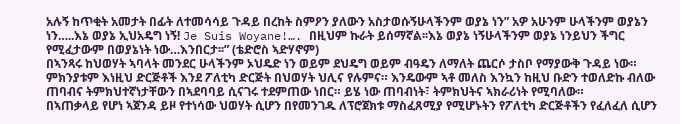አሉኝ ከጥቂት አመታት በፊት ለተመሳሳይ ጉዳይ በረከት ስምዖን ያለውን አስታወሱኝሁላችንም ወያኔ ነን” አዎ አሁንም ሁላችንም ወያኔን ነን…..እኔ ወያኔ ኢህአዴግ ነኝ! Je Suis Woyane!…. በዚህም ኩራት ይሰማኛል፡፡እኔ ወያኔ ነኝሁላችንም ወያኔ ነንይህን ችግር የሚፈታውም በወያኔነት ነው…እንበርታ፡፡” (ቴድሮስ ኣድሃኖም)
በኣንጻሩ ከህወሃት ኣባላት መንደር ሁላችንም ኦህዴድ ነን ወይም ደህዴግ ወይም ብዓዴን ለማለት ጨርሶ ታስቦ የማያውቅ ጉዳይ ነው። ምክንያቱም እነዚህ ድርጅቶች እንደ ፖለቲካ ድርጅት በህወሃት ህሊና የሉምና። እንዴውም ኣቶ መለስ እንኳን ከዚህ ቡድን ተወለድኩ ብለው ጠባብና ትምክህተኛነታቸውን በኣደባባይ ሲናገሩ ተደምጠው ነበር። ይሄ ነው ጠባብነት፣ ትምክህትና ኣክራሪነት የሚባለው።
በኣጠቃላይ የሆነ ኣጀንዳ ይዞ የተነሳው ህወሃት ሲሆን በየመንገዱ ለፕሮጀክቱ ማስፈጸሚያ የሚሆኑትን የፖለቲካ ድርጅቶችን የፈለፈለ ሲሆን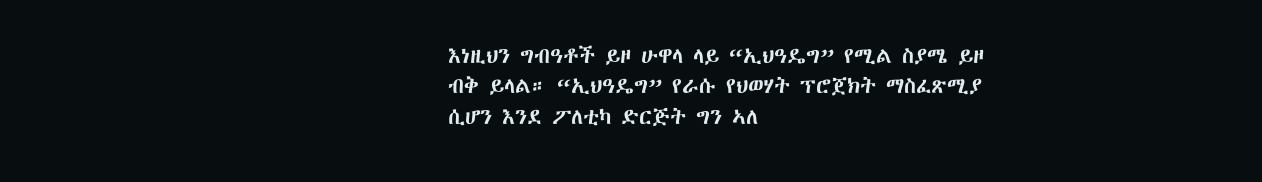እነዚህን ግብዓቶች ይዞ ሁዋላ ላይ “ኢህዓዴግ” የሚል ስያሜ ይዞ ብቅ ይላል። “ኢህዓዴግ” የራሱ የህወሃት ፕሮጀክት ማስፈጽሚያ ሲሆን እንደ ፖለቲካ ድርጅት ግን ኣለ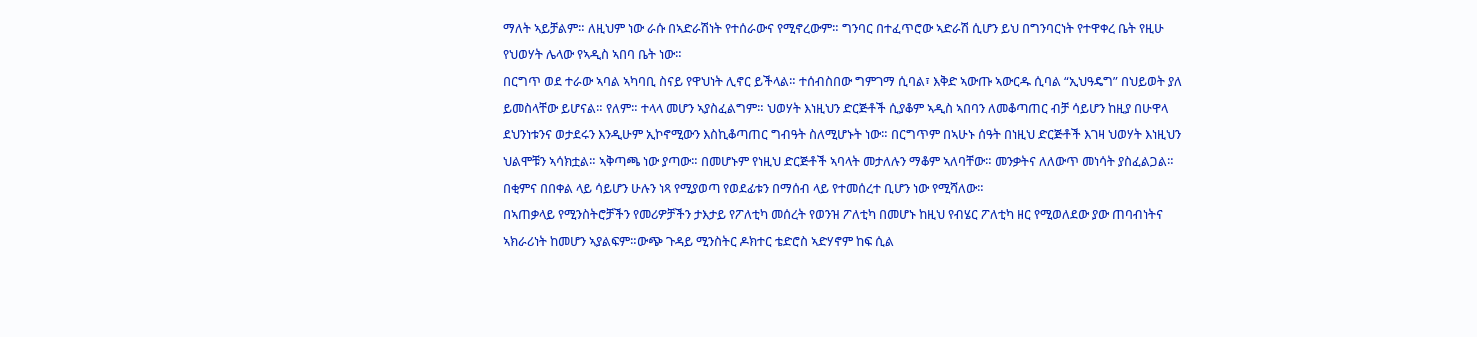ማለት ኣይቻልም። ለዚህም ነው ራሱ በኣድራሽነት የተሰራውና የሚኖረውም። ግንባር በተፈጥሮው ኣድራሽ ሲሆን ይህ በግንባርነት የተዋቀረ ቤት የዚሁ የህወሃት ሌላው የኣዲስ ኣበባ ቤት ነው።
በርግጥ ወደ ተራው ኣባል ኣካባቢ ስናይ የዋህነት ሊኖር ይችላል። ተሰብስበው ግምገማ ሲባል፣ እቅድ ኣውጡ ኣውርዱ ሲባል “ኢህዓዴግ” በህይወት ያለ ይመስላቸው ይሆናል። የለም። ተላላ መሆን ኣያስፈልግም። ህወሃት እነዚህን ድርጅቶች ሲያቆም ኣዲስ ኣበባን ለመቆጣጠር ብቻ ሳይሆን ከዚያ በሁዋላ ደህንነቱንና ወታደሩን እንዲሁም ኢኮኖሚውን እስኪቆጣጠር ግብዓት ስለሚሆኑት ነው። በርግጥም በኣሁኑ ሰዓት በነዚህ ድርጅቶች እገዛ ህወሃት እነዚህን ህልሞቹን ኣሳክቷል። ኣቅጣጫ ነው ያጣው። በመሆኑም የነዚህ ድርጅቶች ኣባላት መታለሉን ማቆም ኣለባቸው። መንቃትና ለለውጥ መነሳት ያስፈልጋል። በቂምና በበቀል ላይ ሳይሆን ሁሉን ነጻ የሚያወጣ የወደፊቱን በማሰብ ላይ የተመሰረተ ቢሆን ነው የሚሻለው።
በኣጠቃላይ የሚንስትሮቻችን የመሪዎቻችን ታእታይ የፖለቲካ መሰረት የወንዝ ፖለቲካ በመሆኑ ከዚህ የብሄር ፖለቲካ ዘር የሚወለደው ያው ጠባብነትና ኣክራሪነት ከመሆን ኣያልፍም።ውጭ ጉዳይ ሚንስትር ዶክተር ቴድሮስ ኣድሃኖም ከፍ ሲል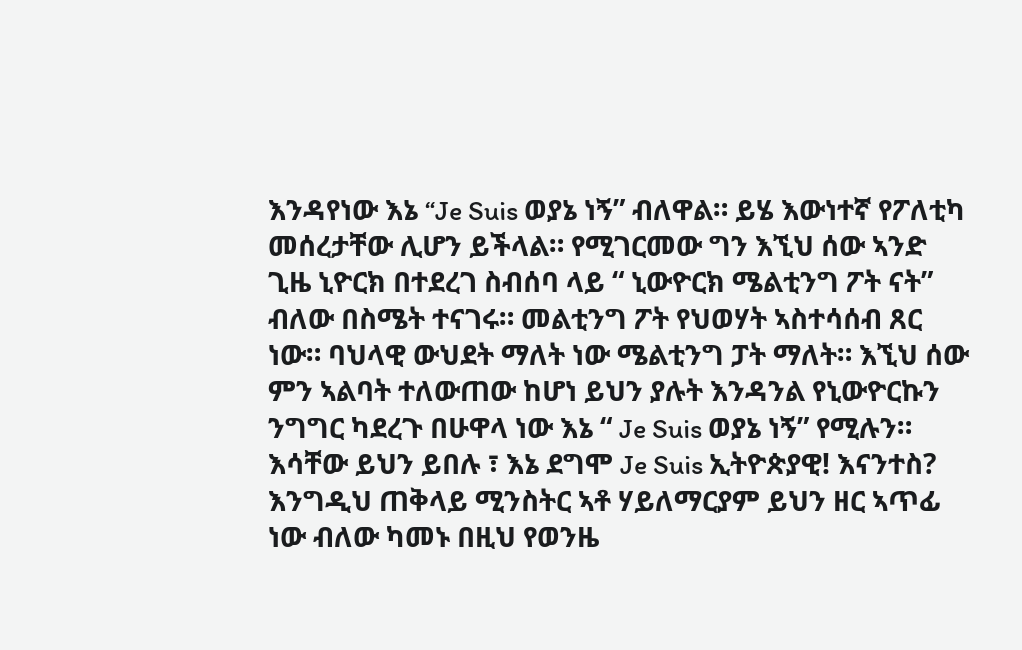እንዳየነው እኔ “Je Suis ወያኔ ነኝ” ብለዋል። ይሄ እውነተኛ የፖለቲካ መሰረታቸው ሊሆን ይችላል። የሚገርመው ግን እኚህ ሰው ኣንድ ጊዜ ኒዮርክ በተደረገ ስብሰባ ላይ “ ኒውዮርክ ሜልቲንግ ፖት ናት” ብለው በስሜት ተናገሩ። መልቲንግ ፖት የህወሃት ኣስተሳሰብ ጸር ነው። ባህላዊ ውህደት ማለት ነው ሜልቲንግ ፓት ማለት። እኚህ ሰው ምን ኣልባት ተለውጠው ከሆነ ይህን ያሉት እንዳንል የኒውዮርኩን ንግግር ካደረጉ በሁዋላ ነው እኔ “ Je Suis ወያኔ ነኝ” የሚሉን። እሳቸው ይህን ይበሉ ፣ እኔ ደግሞ Je Suis ኢትዮጵያዊ! እናንተስ?
እንግዲህ ጠቅላይ ሚንስትር ኣቶ ሃይለማርያም ይህን ዘር ኣጥፊ ነው ብለው ካመኑ በዚህ የወንዜ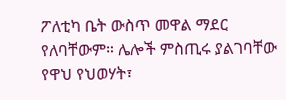ፖለቲካ ቤት ውስጥ መዋል ማደር የለባቸውም። ሌሎች ምስጢሩ ያልገባቸው የዋህ የህወሃት፣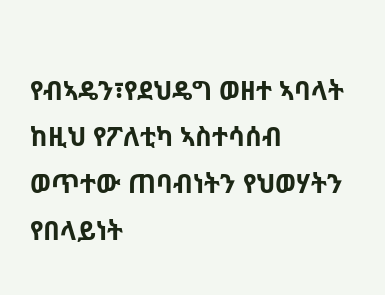የብኣዴን፣የደህዴግ ወዘተ ኣባላት ከዚህ የፖለቲካ ኣስተሳሰብ ወጥተው ጠባብነትን የህወሃትን የበላይነት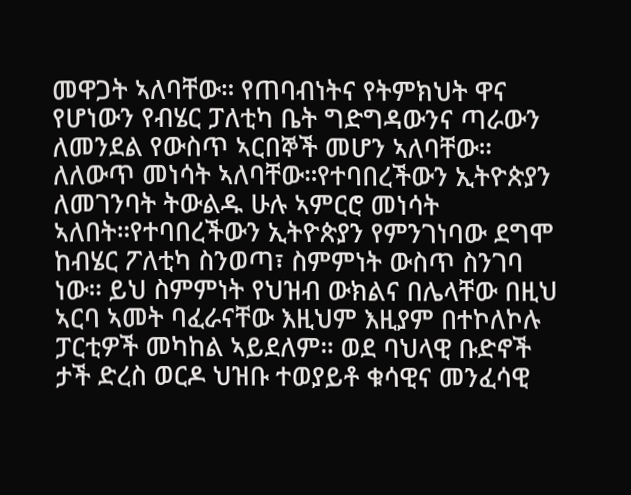መዋጋት ኣለባቸው። የጠባብነትና የትምክህት ዋና የሆነውን የብሄር ፓለቲካ ቤት ግድግዳውንና ጣራውን ለመንደል የውስጥ ኣርበኞች መሆን ኣለባቸው። ለለውጥ መነሳት ኣለባቸው።የተባበረችውን ኢትዮጵያን ለመገንባት ትውልዱ ሁሉ ኣምርሮ መነሳት ኣለበት።የተባበረችውን ኢትዮጵያን የምንገነባው ደግሞ ከብሄር ፖለቲካ ስንወጣ፣ ስምምነት ውስጥ ስንገባ ነው። ይህ ስምምነት የህዝብ ውክልና በሌላቸው በዚህ ኣርባ ኣመት ባፈራናቸው እዚህም እዚያም በተኮለኮሉ ፓርቲዎች መካከል ኣይደለም። ወደ ባህላዊ ቡድኖች ታች ድረስ ወርዶ ህዝቡ ተወያይቶ ቁሳዊና መንፈሳዊ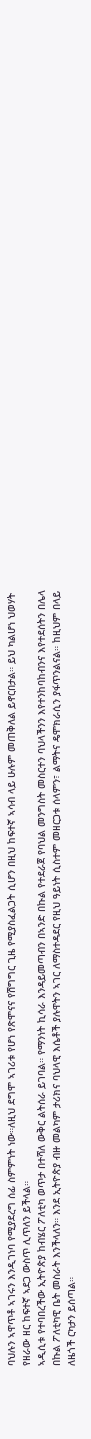ባህሉን ኣዋጥቶ ኣገሩን እንዲገነባ የሚያደረግ ሰፊ ስምምነት ነው።ለዚህ ደግሞ ኣገሪቱ የሆነ የጽሞናና የሽግግር ጊዜ የሚያስፈልጋት ሲሆን በዚህ ከፍተኛ ኣሳብ ላይ ሁሉም መጠቅለል ይኖርበታል። ይህ ካልሆነ ህወሃት የዘራው ዘር ከፍተኛ ኣደጋ ውስጥ ሊጥለን ይችላል።
ኣዲሲቱ የተባበረችው ኢትዮጵያ ከብሄር ፖለቲካ ወጥታ በተሻለ ውቅር ልትሰራ ይገባል። የማንነት ኪሳራ እንዳይመጣብን በኣንድ በኩል የተደራጀ የባህል መንግስት መስርተን ባህላችንን እየተንከባከብንና እየተደሰትን በሌላ በኩል ፖለቲካዊ ቤት መስራት እንችላለን። እንደ ኢትዮጵያ ብዙ መልካም ታሪክና ባህላዊ እሴቶች ያሉዋትን ኣገር ለማስተዳደር የዚህ ዓይነት ሲስተም መዘርጋቱ ሰላምን፣ ልማትና ዴሞክራሲን ያፋጥንልናል። ከዚህም በላይ ለዜጎች ርካታን ይሰጣል።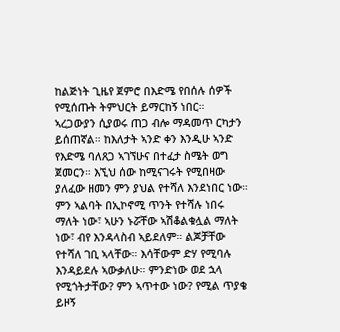ከልጅነት ጊዜየ ጀምሮ በእድሜ የበሰሉ ሰዎች የሚሰጡት ትምህርት ይማርከኝ ነበር። ኣረጋውያን ሲያወሩ ጠጋ ብሎ ማዳመጥ ርካታን ይሰጠኛል። ከእለታት ኣንድ ቀን እንዲሁ ኣንድ የእድሜ ባለጸጋ ኣገኘሁና በተፈታ ስሜት ወግ ጀመርን። እኚህ ሰው ከሚናገሩት የሚበዛው ያለፈው ዘመን ምን ያህል የተሻለ እንደነበር ነው። ምን ኣልባት በኢኮኖሚ ጥንት የተሻሉ ነበሩ ማለት ነው፣ ኣሁን ኑሯቸው ኣሽቆልቁሏል ማለት ነው፣ ብየ እንዳላስብ ኣይደለም። ልጆቻቸው የተሻለ ገቢ ኣላቸው። እሳቸውም ድሃ የሚባሉ እንዳይደሉ ኣውቃለሁ። ምንድነው ወደ ኋላ የሚጎትታቸው? ምን ኣጥተው ነው? የሚል ጥያቄ ይዞኝ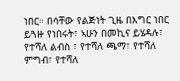ነበር። በሳቸው የልጅነት ጊዜ በእግር ነበር ይጓዙ የነበሩት፣ ኣሁን በመኪና ይሄዳሉ፣ የተሻለ ልብስ ፣ የተሻለ ጫማ፣ የተሻለ ምግብ፣ የተሻለ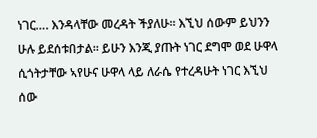ነገር…. እንዳላቸው መረዳት ችያለሁ። እኚህ ሰውም ይህንን ሁሉ ይደሰቱበታል። ይሁን እንጂ ያጡት ነገር ደግሞ ወደ ሁዋላ ሲጎትታቸው ኣየሁና ሁዋላ ላይ ለራሴ የተረዳሁት ነገር እኚህ ሰው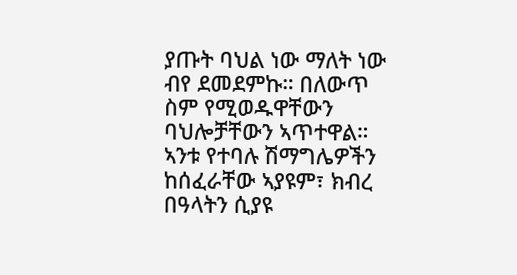ያጡት ባህል ነው ማለት ነው ብየ ደመደምኩ። በለውጥ ስም የሚወዱዋቸውን ባህሎቻቸውን ኣጥተዋል። ኣንቱ የተባሉ ሽማግሌዎችን ከሰፈራቸው ኣያዩም፣ ክብረ በዓላትን ሲያዩ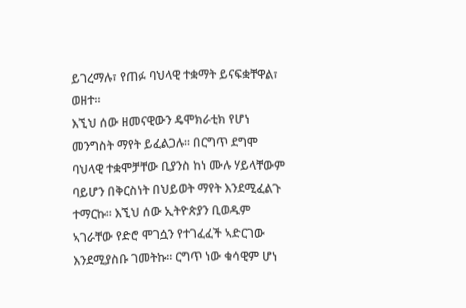ይገረማሉ፣ የጠፉ ባህላዊ ተቋማት ይናፍቋቸዋል፣ ወዘተ።
እኚህ ሰው ዘመናዊውን ዴሞክራቲክ የሆነ መንግስት ማየት ይፈልጋሉ። በርግጥ ደግሞ ባህላዊ ተቋሞቻቸው ቢያንስ ከነ ሙሉ ሃይላቸውም ባይሆን በቅርስነት በህይወት ማየት እንደሚፈልጉ ተማርኩ። እኚህ ሰው ኢትዮጵያን ቢወዱም ኣገራቸው የድሮ ሞገሷን የተገፈፈች ኣድርገው እንደሚያስቡ ገመትኩ። ርግጥ ነው ቁሳዊም ሆነ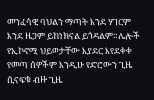መንፈሳዊ ባህልን ማጣት እንደ ሃገርም እንደ ዜጋም ይከነክናል ይጎዳልም።ሌሎች የኢኮኖሚ ህይወታቸው እያደር እየደቀቀ የመጣ ሰዎችም እንዲሁ የድሮውን ጊዜ ሲናፍቁ ብዙ ጊዜ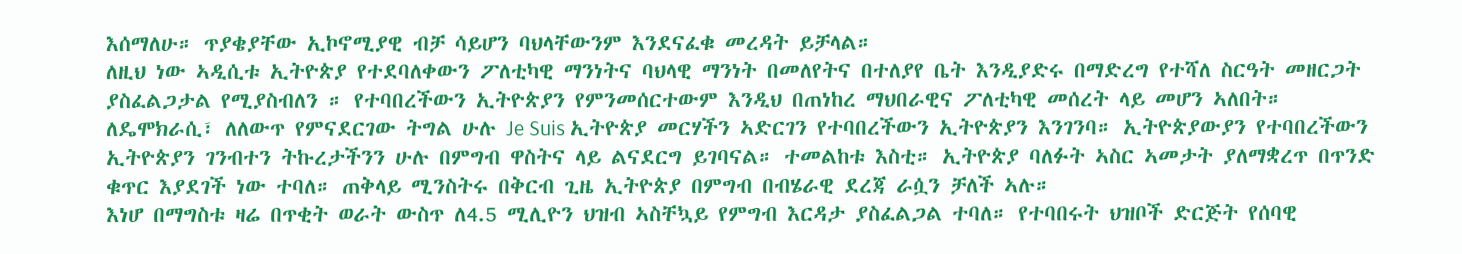እሰማለሁ። ጥያቄያቸው ኢኮኖሚያዊ ብቻ ሳይሆን ባህላቸውንም እንደናፈቁ መረዳት ይቻላል።
ለዚህ ነው ኣዲሲቱ ኢትዮጵያ የተደባለቀውን ፖለቲካዊ ማንነትና ባህላዊ ማንነት በመለየትና በተለያየ ቤት እንዲያድሩ በማድረግ የተሻለ ስርዓት መዘርጋት ያስፈልጋታል የሚያስብለን ። የተባበረችውን ኢትዮጵያን የምንመሰርተውም እንዲህ በጠነከረ ማህበራዊና ፖለቲካዊ መሰረት ላይ መሆን ኣለበት። ለዴሞክራሲ፣ ለለውጥ የምናደርገው ትግል ሁሉ Je Suis ኢትዮጵያ መርሃችን ኣድርገን የተባበረችውን ኢትዮጵያን እንገንባ። ኢትዮጵያውያን የተባበረችውን ኢትዮጵያን ገንብተን ትኩረታችንን ሁሉ በምግብ ዋስትና ላይ ልናደርግ ይገባናል። ተመልከቱ እስቲ። ኢትዮጵያ ባለፉት ኣስር ኣመታት ያለማቋረጥ በጥንድ ቁጥር እያደገች ነው ተባለ። ጠቅላይ ሚንስትሩ በቅርብ ጊዜ ኢትዮጵያ በምግብ በብሄራዊ ደረጃ ራሷን ቻለች ኣሉ።
እነሆ በማግስቱ ዛሬ በጥቂት ወራት ውስጥ ለ4.5 ሚሊዮን ህዝብ ኣስቸኳይ የምግብ እርዳታ ያስፈልጋል ተባለ። የተባበሩት ህዝቦች ድርጅት የሰባዊ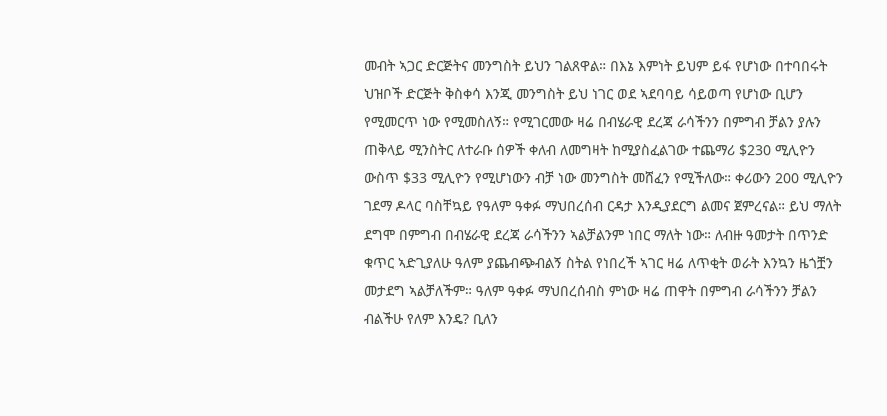መብት ኣጋር ድርጅትና መንግስት ይህን ገልጸዋል። በእኔ እምነት ይህም ይፋ የሆነው በተባበሩት ህዝቦች ድርጅት ቅስቀሳ እንጂ መንግስት ይህ ነገር ወደ ኣደባባይ ሳይወጣ የሆነው ቢሆን የሚመርጥ ነው የሚመስለኝ። የሚገርመው ዛሬ በብሄራዊ ደረጃ ራሳችንን በምግብ ቻልን ያሉን ጠቅላይ ሚንስትር ለተራቡ ሰዎች ቀለብ ለመግዛት ከሚያስፈልገው ተጨማሪ $230 ሚሊዮን ውስጥ $33 ሚሊዮን የሚሆነውን ብቻ ነው መንግስት መሸፈን የሚችለው። ቀሪውን 200 ሚሊዮን ገደማ ዶላር ባስቸኳይ የዓለም ዓቀፉ ማህበረሰብ ርዳታ እንዲያደርግ ልመና ጀምረናል። ይህ ማለት ደግሞ በምግብ በብሄራዊ ደረጃ ራሳችንን ኣልቻልንም ነበር ማለት ነው። ለብዙ ዓመታት በጥንድ ቁጥር ኣድጊያለሁ ዓለም ያጨብጭብልኝ ስትል የነበረች ኣገር ዛሬ ለጥቂት ወራት እንኳን ዜጎቿን መታደግ ኣልቻለችም። ዓለም ዓቀፉ ማህበረሰብስ ምነው ዛሬ ጠዋት በምግብ ራሳችንን ቻልን ብልችሁ የለም እንዴ? ቢለን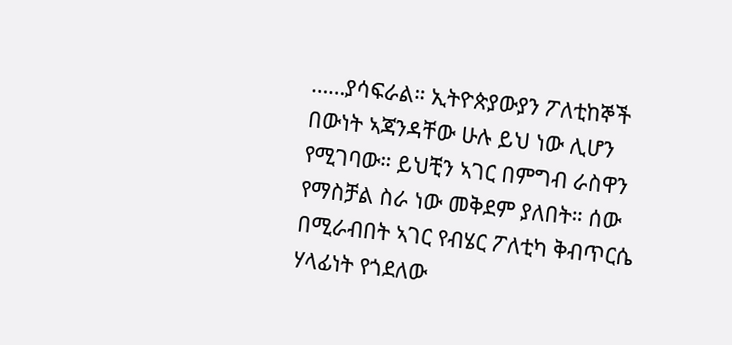……ያሳፍራል። ኢትዮጵያውያን ፖለቲከኞች በውነት ኣጃንዳቸው ሁሉ ይህ ነው ሊሆን የሚገባው። ይህቺን ኣገር በምግብ ራስዋን የማስቻል ስራ ነው መቅደም ያለበት። ሰው በሚራብበት ኣገር የብሄር ፖለቲካ ቅብጥርሴ ሃላፊነት የጎደለው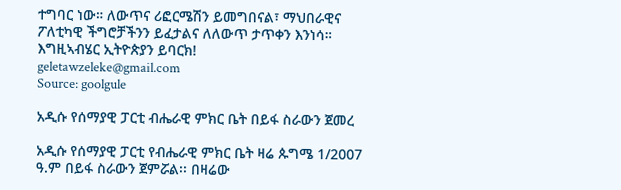ተግባር ነው። ለውጥና ሪፎርሜሽን ይመግበናል፣ ማህበራዊና ፖለቲካዊ ችግሮቻችንን ይፈታልና ለለውጥ ታጥቀን እንነሳ።
እግዚኣብሄር ኢትዮጵያን ይባርክ!
geletawzeleke@gmail.com
Source: goolgule

አዲሱ የሰማያዊ ፓርቲ ብሔራዊ ምክር ቤት በይፋ ስራውን ጀመረ

አዲሱ የሰማያዊ ፓርቲ የብሔራዊ ምክር ቤት ዛሬ ጱግሜ 1/2007 ዓ.ም በይፋ ስራውን ጀምሯል፡፡ በዛሬው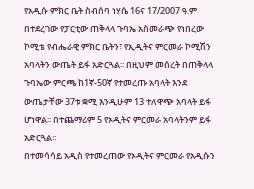የአዲሱ ምክር ቤት ስብሰባ ነሃሴ 16ና 17/2007 ዓ.ም በተደረገው የፓርቲው ጠቅላላ ጉባኤ አስመራጭ የነበረው ኮሚቴ የብሔራዊ ምክር ቤትን፣ የኢዲትና ምርመራ ኮሚሽን አባላትን ውጤት ይፋ አድርጓል፡፡ በዚህም መሰረት በጠቅላላ ጉባኤው ምርጫ ከ1ኛ-50ኛ የተመረጡ አባላት እንደ ውጤታቸው 37ቱ ቋሚ እንዲሁም 13 ተለዋጭ አባላት ይፋ ሆነዋል፡፡ በተጨማሪም 5 የኦዲትና ምርመራ አባላትንም ይፋ አድርጓል፡፡
በተመሳሳይ አዲስ የተመረጠው የኦዲትና ምርመራ የአዲሱን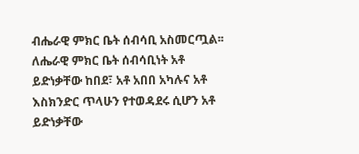ብሔራዊ ምክር ቤት ሰብሳቢ አስመርጧል፡፡ ለሔራዊ ምክር ቤት ሰብሳቢነት አቶ ይድነቃቸው ከበደ፣ አቶ አበበ አካሉና አቶ እስክንድር ጥላሁን የተወዳደሩ ሲሆን አቶ ይድነቃቸው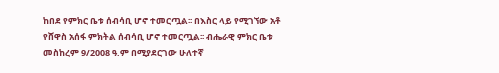ከበደ የምክር ቤቱ ሰብሳቢ ሆኖ ተመርጧል፡፡ በእስር ላይ የሚገኘው አቶ የሸዋስ አሰፋ ምክትል ሰብሳቢ ሆኖ ተመርጧል፡፡ ብሔራዊ ምክር ቤቱ መስከረም 9/2008 ዓ.ም በሚያደርገው ሁለተኛ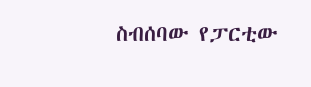ስብሰባው የፓርቲው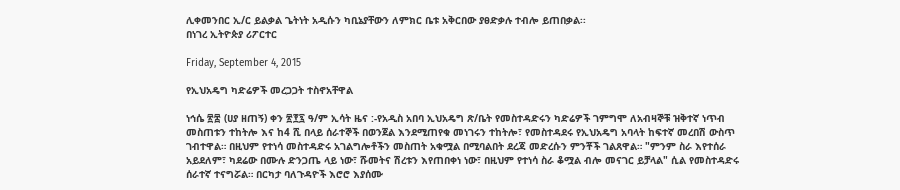ሊቀመንበር ኢ/ር ይልቃል ጌትነት አዲሱን ካቢኔያቸውን ለምክር ቤቱ አቅርበው ያፀድቃሉ ተብሎ ይጠበቃል፡፡
በነገረ ኢትዮጵያ ሪፖርተር

Friday, September 4, 2015

የኢህአዴግ ካድሬዎች መረጋጋት ተስኖአቸዋል

ነኅሴ ፳፰ (ሀያ ዘጠኝ) ቀን ፳፻፯ ዓ/ም ኢሳት ዜና :-የአዲስ አበባ ኢህአዴግ ጽ/ቤት የመስተዳድሩን ካድሬዎች ገምግሞ ለአብዛኞቹ ዝቅተኛ ነጥብ መስጠቱን ተከትሎ እና ከ4 ሺ በላይ ሰራተኞች በወንጀል እንደሚጠየቁ መነገሩን ተከትሎ፣ የመስተዳደሩ የኢህአዴግ አባላት ከፍተኛ መረበሽ ውስጥ ገብተዋል። በዚህም የተነሳ መስተዳድሩ አገልግሎቶችን መስጠት አቁሟል በሚባልበት ደረጃ መድረሱን ምንቾች ገልጸዋል። "ምንም ስራ እየተሰራ አይደለም፣ ካደሬው በሙሉ ድንጋጤ ላይ ነው፣ ሹመትና ሽረቱን እየጠበቀነ ነው፣ በዚህም የተነሳ ስራ ቆሟል ብሎ መናገር ይቻላል" ሲል የመስተዳድሩ ሰራተኛ ተናግሯል። በርካታ ባለጉዳዮች እሮሮ እያሰሙ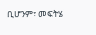ቢሆንም፣ መፍትሄ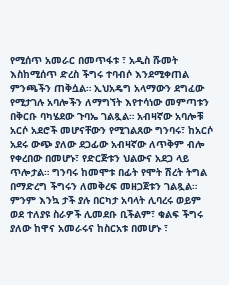የሚሰጥ አመራር በመጥፋቱ ፣ አዲስ ሹመት እስከሚሰጥ ድረስ ችግሩ ተባብሶ እንደሚቀጠል ምንጫችን ጠቅሷል። ኢህአዴግ አላማውን ደግፈው የሚታገሉ አባሎችን ለማግኘት እየተሳነው መምጣቱን በቅርቡ ባካሄደው ጉባኤ ገልጿል። አብዛኛው አባሎቹ አርሶ አደሮች መሆናቸውን የሚገልጸው ግንባሩ፣ ከአርሶ አደሩ ውጭ ያለው ደጋፊው አብዛኛው ለጥቅም ብሎ የቀረበው በመሆኑ፣ የድርጅቱን ህልውና አደጋ ላይ ጥሎታል። ግንባሩ ከመሞቱ በፊት የሞት ሽረት ትግል በማድረግ ችግሩን ለመቅረፍ መዘጋጀቱን ገልጿል። ምንም እንኳ ታች ያሉ በርካታ አባላት ሊባረሩ ወይም ወደ ተለያዩ ስራዎች ሊመደቡ ቢችልም፣ ቁልፍ ችግሩ ያለው ከዋና አመራሩና ከስርአቱ በመሆኑ ፣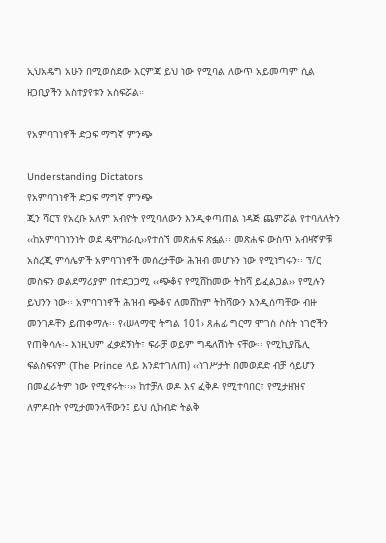ኢህአዴግ አሁን በሚወስደው እርምጃ ይህ ነው የሚባል ለውጥ አይመጣም ሲል ዘጋቢያችን አስተያየቱን አስፍሯል።

የአምባገነኖች ድጋፍ ማግኛ ምንጭ

Understanding Dictators
የአምባገነኖች ድጋፍ ማግኛ ምንጭ
ጂን ሻርፕ የአረቡ አለም አብዮት የሚባለውን እንዲቀጣጠል ነዳጅ ጨምሯል የተባለለትን ‹‹ከአምባገነንነት ወደ ዴሞክራሲ››የተሰኘ መጽሐፍ ጽፏል፡፡ መጽሐፍ ውስጥ አብዛኛዎቹ አስረጂ ምሳሌዎች አምባገነኖች መሰረታቸው ሕዝብ መሆኑን ነው የሚነግሩን፡፡ ፕ/ር መስፍን ወልደማሪያም በተደጋጋሚ ‹‹ጭቆና የሚሸከመው ትከሻ ይፈልጋል›› የሚሉን ይህንን ነው፡፡ አምባገነኖች ሕዝብ ጭቆና ለመሸከም ትከሻውን እንዲሰጣቸው ብዙ መንገዶቸን ይጠቀማሉ፡፡ የ‹ሠላማዊ ትግል 101› ጸሐፊ ግርማ ሞገስ ሶስት ነገሮችን የጠቅሳሉ፡- እነዚህም ፈቃደኝነት፣ ፍራቻ ወይም ግዴለሽነት ናቸው፡፡ የሚኪያቬሊ ፍልስፍናም (The Prince ላይ እንደተገለጠ) ‹‹ነገሥታት በመወደድ ብቻ ሳይሆን በመፈራትም ነው የሚኖሩት፡፡›› ከተቻለ ወዶ እና ፈቅዶ የሚተባበር፣ የሚታዘዝና ለምዶበት የሚታመንላቸውን፤ ይህ ሲከብድ ትልቅ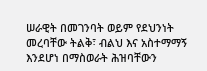ሠራዊት በመገንባት ወይም የደህንነት መረባቸው ትልቅ፣ ብልህ እና አስተማማኝ እንደሆነ በማስወራት ሕዝባቸውን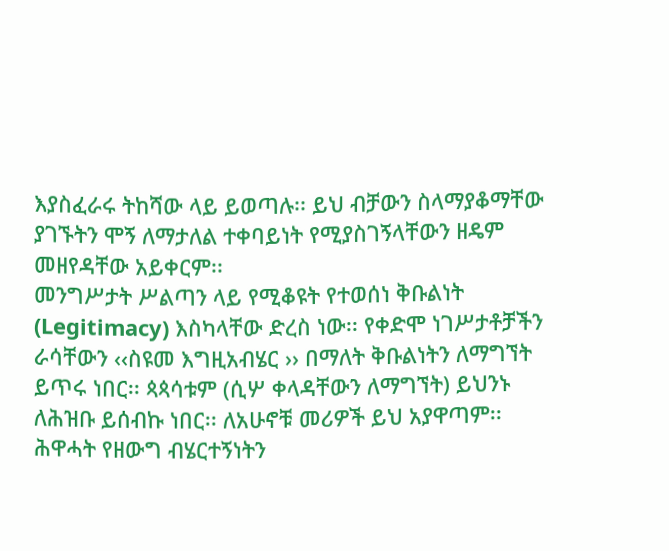እያስፈራሩ ትከሻው ላይ ይወጣሉ፡፡ ይህ ብቻውን ስላማያቆማቸው ያገኙትን ሞኝ ለማታለል ተቀባይነት የሚያስገኝላቸውን ዘዴም መዘየዳቸው አይቀርም፡፡
መንግሥታት ሥልጣን ላይ የሚቆዩት የተወሰነ ቅቡልነት (Legitimacy) እስካላቸው ድረስ ነው፡፡ የቀድሞ ነገሥታቶቻችን ራሳቸውን ‹‹ስዩመ እግዚአብሄር ›› በማለት ቅቡልነትን ለማግኘት ይጥሩ ነበር፡፡ ጳጳሳቱም (ሲሦ ቀላዳቸውን ለማግኘት) ይህንኑ ለሕዝቡ ይሰብኩ ነበር፡፡ ለአሁኖቹ መሪዎች ይህ አያዋጣም፡፡ ሕዋሓት የዘውግ ብሄርተኝነትን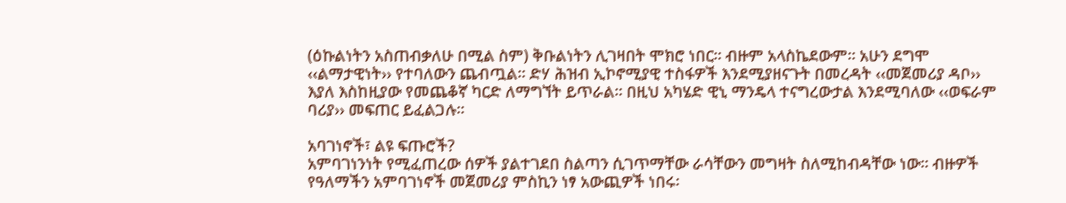(ዕኩልነትን አስጠብቃለሁ በሚል ስም) ቅቡልነትን ሊገዛበት ሞክሮ ነበር፡፡ ብዙም አላስኬደውም፡፡ አሁን ደግሞ ‹‹ልማታዊነት›› የተባለውን ጨብጧል፡፡ ድሃ ሕዝብ ኢኮኖሚያዊ ተስፋዎች እንደሚያዘናጉት በመረዳት ‹‹መጀመሪያ ዳቦ›› እያለ እስከዚያው የመጨቆኛ ካርድ ለማግኘት ይጥራል፡፡ በዚህ አካሄድ ዊኒ ማንዴላ ተናግረውታል እንደሚባለው ‹‹ወፍራም ባሪያ›› መፍጠር ይፈልጋሉ፡፡

አባገነኖች፣ ልዩ ፍጡሮች?
አምባገነንነት የሚፈጠረው ሰዎች ያልተገደበ ስልጣን ሲገጥማቸው ራሳቸውን መግዛት ስለሚከብዳቸው ነው፡፡ ብዙዎች የዓለማችን አምባገነኖች መጀመሪያ ምስኪን ነፃ አውጪዎች ነበሩ፡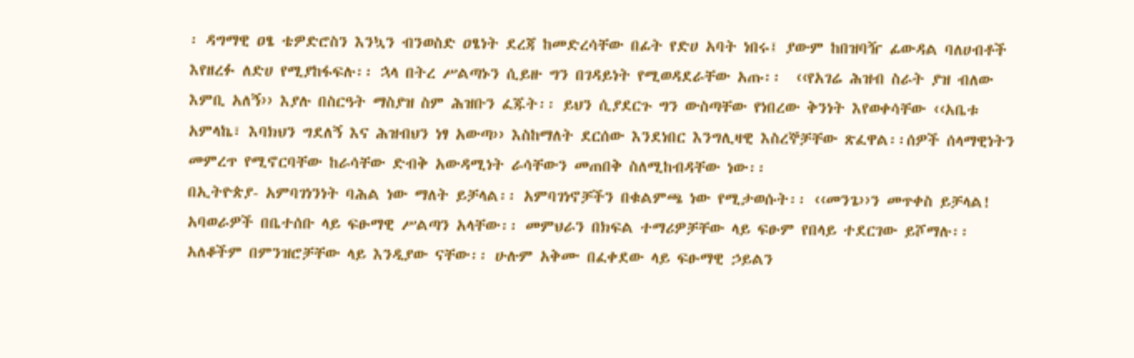፡ ዳግማዊ ዐፄ ቴዎድሮስን እንኳን ብንወስድ ዐፄነት ደረጃ ከመድረሳቸው በፊት የድሀ አባት ነበሩ፤ ያውም ከበዝባዥ ፊውዳል ባለሀብቶች እየዘረፉ ለድሀ የሚያከፋፍሉ፡፡ ኋላ በትረ ሥልጣኑን ሲይዙ ግን በገዳይነት የሚወዳደራቸው አጡ፡፡  ‹‹የአገሬ ሕዝብ ስራት ያዝ ብለው እምቢ አለኝ›› እያሉ በስርዓት ማስያዝ ስም ሕዝቡን ፈጁት፡፡ ይህን ሲያደርጉ ግን ውስጣቸው የነበረው ቅንነት እየወቀሳቸው ‹‹አቤቱ አምላኬ፣ እባክህን ግደለኝ እና ሕዝብህን ነፃ አውጣ›› እስከማለት ደርሰው እንደነበር እንግሊዛዊ እስረኞቻቸው ጽፈዋል፡፡ሰዎች ሰላማዊነትን መምረጥ የሚኖርባቸው ከራሳቸው ድብቅ አውዳሚነት ራሳቸውን መጠበቅ ስለሚከብዳቸው ነው፡፡
በኢትዮጵያ- አምባገነንነት ባሕል ነው ማለት ይቻላል፡፡ አምባገነኖቻችን በቁልምጫ ነው የሚታወሱት፡፡ ‹‹መንጌ››ን መጥቀስ ይቻላል! አባወራዎች በቤተሰቡ ላይ ፍፁማዊ ሥልጣን አላቸው፡፡ መምህራን በክፍል ተማሪዎቻቸው ላይ ፍፁም የበላይ ተደርገው ይሾማሉ፡፡ አለቆችም በምንዝሮቻቸው ላይ እንዲያው ናቸው፡፡ ሁሉም አቅሙ በፈቀደው ላይ ፍፁማዊ ኃይልን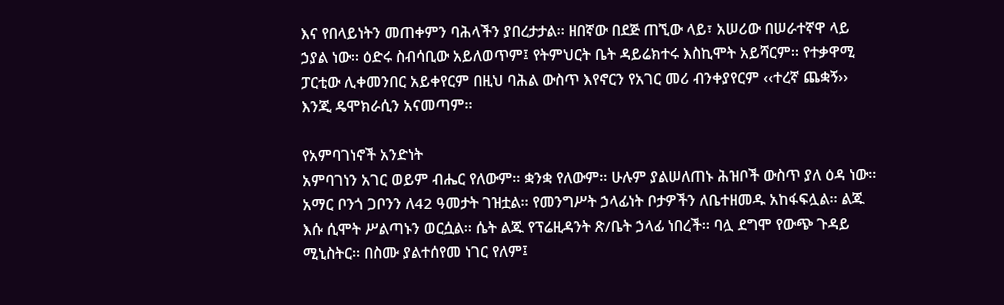እና የበላይነትን መጠቀምን ባሕላችን ያበረታታል፡፡ ዘበኛው በደጅ ጠኚው ላይ፣ አሠሪው በሠራተኛዋ ላይ ኃያል ነው፡፡ ዕድሩ ስብሳቢው አይለወጥም፤ የትምህርት ቤት ዳይሬክተሩ እስኪሞት አይሻርም፡፡ የተቃዋሚ ፓርቲው ሊቀመንበር አይቀየርም በዚህ ባሕል ውስጥ እየኖርን የአገር መሪ ብንቀያየርም ‹‹ተረኛ ጨቋኝ›› እንጂ ዴሞክራሲን አናመጣም፡፡

የአምባገነኖች አንድነት
አምባገነን አገር ወይም ብሔር የለውም፡፡ ቋንቋ የለውም፡፡ ሁሉም ያልሠለጠኑ ሕዝቦች ውስጥ ያለ ዕዳ ነው፡፡ አማር ቦንጎ ጋቦንን ለ42 ዓመታት ገዝቷል፡፡ የመንግሥት ኃላፊነት ቦታዎችን ለቤተዘመዱ አከፋፍሏል፡፡ ልጁ እሱ ሲሞት ሥልጣኑን ወርሷል፡፡ ሴት ልጁ የፕሬዚዳንት ጽ/ቤት ኃላፊ ነበረች፡፡ ባሏ ደግሞ የውጭ ጉዳይ ሚኒስትር፡፡ በስሙ ያልተሰየመ ነገር የለም፤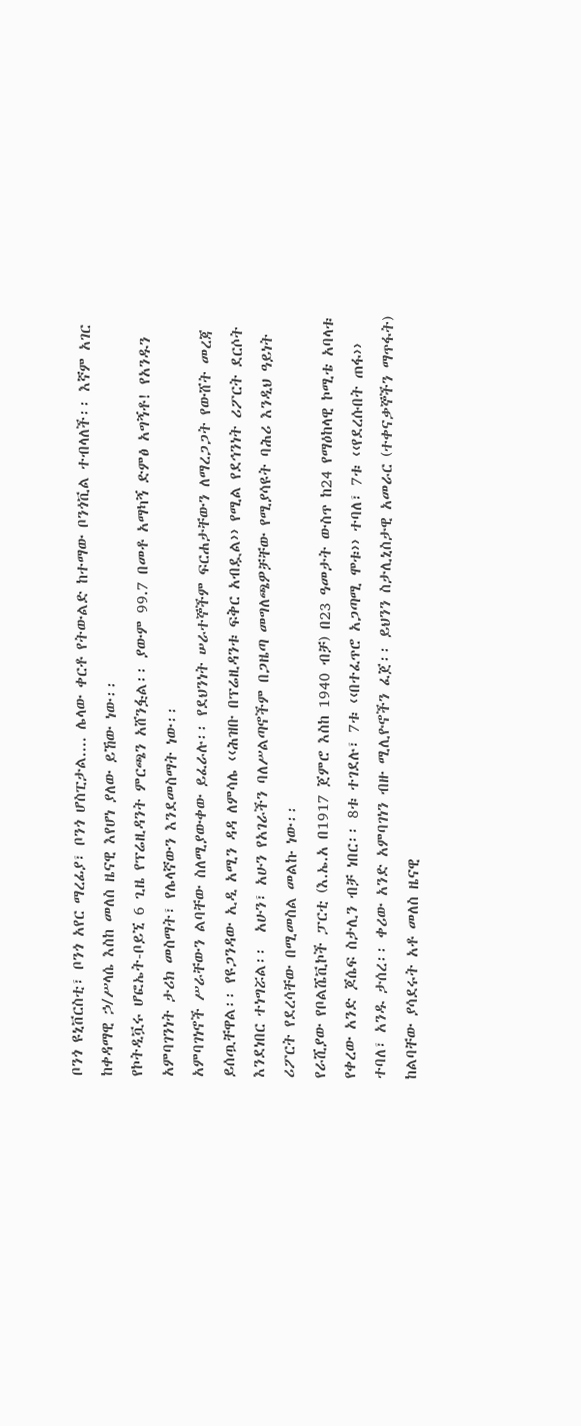ቦንጎ ዩኒቨርስቲ፣ ቦንጎ አየር ማረፊያ፣ ቦንጎ ሆስፒታል.... ሌላው ቀርቶ የትውልድ ከተማው ቦንጎቪል ተብላለች፡፡ እኛም አገር ከቀዳማዊ ኃ/ሥላሴ እስከ መለስ ዜናዊ እየሆነ ያለው ይኸው ነው፡፡
የኮትዲቯሩ ሆፎኤት-ቦይኚ 6 ጊዜ የፕሬዚዳንት ምርጫን አሸንፏል፡፡ ያውም 99.7 በመቶ አማካኝ ድምፅ አግኝቶ! የአንዱን አምባገንነት ታሪክ መስማት፣ የሌላኛውን እንደመስማት ነው፡፡
አምባገነኖች ሥራቸውን ልባቸው ስለሚያውቀው ይፈራሉ፡፡ የደህንነት ሠራተኞችም ፍርሐታቸውን ለማረጋጋት የውሸት መረጃ ይሰጧቸዋል፡፡ የዩጋንዳው ኢዲ አሚን ዳዳ ለምሳሌ ‹‹ሕዝቡ በፕሬዚዳንቱ ፍቅር አብዷል›› የሚል የደኅንነት ሪፖርት ደርሶት እንደነበር ተነግሯል፡፡  አሁን፣ አሁን የአገራችን ባለሥልጣኖችም በጋዜጣ መግለጫዎቻቸው የሚያሳዩት ባሕሪ እንዲህ ዓይነት ሪፖርት የደረሳቸው በሚመስል መልኩ ነው፡፡
የራሺያው የቦልሼቪኮች ፓርቲ (እ.ኤ.አ በ1917 ጀምሮ እስከ 1940 ብቻ) በ23 ዓመታት ውስጥ ከ24 የማዕከላዊ ኮሚቴ አባላቱ የቀረው አንድ ጆሴፍ ስታሊን ብቻ ነበር፡፡ 8ቱ ተገደሉ፣ 7ቱ ‹‹በተፈጥሮ አጋጣሚ ሞቱ›› ተባለ፣ 7ቱ ‹‹የደረሱበት ጠፋ›› ተባለ፣ አንዱ ታሰረ፡፡ ቀሪው አንድ አምባገነን ብዙ ሚሊዮኖችን ፈጀ፡፡ ይህንን ስታሊኒስታዊ አመራር (ተቀናቃኞችን ማጥፋት) ከልባቸው ያሳደሩት አቶ መለስ ዜናዊ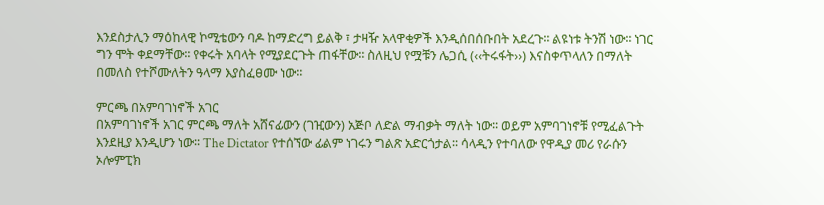እንደስታሊን ማዕከላዊ ኮሚቴውን ባዶ ከማድረግ ይልቅ ፣ ታዛዥ አላዋቂዎች እንዲሰበሰቡበት አደረጉ፡፡ ልዩነቱ ትንሽ ነው፡፡ ነገር ግን ሞት ቀደማቸው፡፡ የቀሩት አባላት የሚያደርጉት ጠፋቸው፡፡ ስለዚህ የሟቹን ሌጋሲ (‹‹ትሩፋት››) እናስቀጥላለን በማለት በመለስ የተሾሙለትን ዓላማ እያስፈፀሙ ነው፡፡

ምርጫ በአምባገነኖች አገር
በአምባገነኖች አገር ምርጫ ማለት አሸናፊውን (ገዢውን) አጅቦ ለድል ማብቃት ማለት ነው፡፡ ወይም አምባገነኖቹ የሚፈልጉት እንደዚያ እንዲሆን ነው፡፡ The Dictator የተሰኘው ፊልም ነገሩን ግልጽ አድርጎታል፡፡ ሳላዲን የተባለው የዋዲያ መሪ የራሱን ኦሎምፒክ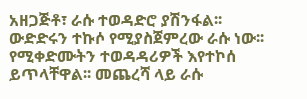አዘጋጅቶ፣ ራሱ ተወዳድሮ ያሽንፋል፡፡ ውድድሩን ተኩሶ የሚያስጀምረው ራሱ ነው፡፡ የሚቀድሙትን ተወዳዳሪዎች እየተኮሰ ይጥላቸዋል፡፡ መጨረሻ ላይ ራሱ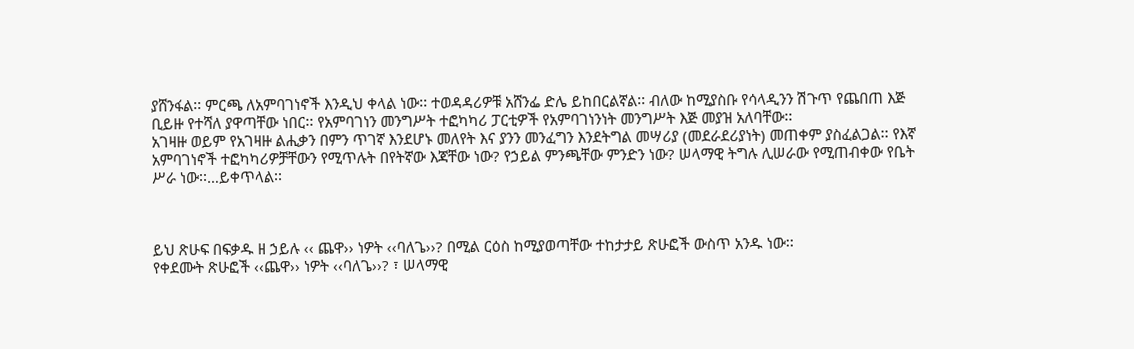ያሸንፋል፡፡ ምርጫ ለአምባገነኖች እንዲህ ቀላል ነው፡፡ ተወዳዳሪዎቹ አሸንፌ ድሌ ይከበርልኛል፡፡ ብለው ከሚያስቡ የሳላዲንን ሽጉጥ የጨበጠ እጅ ቢይዙ የተሻለ ያዋጣቸው ነበር፡፡ የአምባገነን መንግሥት ተፎካካሪ ፓርቲዎች የአምባገነንነት መንግሥት እጅ መያዝ አለባቸው፡፡
አገዛዙ ወይም የአገዛዙ ልሒቃን በምን ጥገኛ እንደሆኑ መለየት እና ያንን መንፈግን እንደትግል መሣሪያ (መደራደሪያነት) መጠቀም ያስፈልጋል፡፡ የእኛ አምባገነኖች ተፎካካሪዎቻቸውን የሚጥሉት በየትኛው እጃቸው ነው? የኃይል ምንጫቸው ምንድን ነው? ሠላማዊ ትግሉ ሊሠራው የሚጠብቀው የቤት ሥራ ነው፡፡…ይቀጥላል፡፡



ይህ ጽሁፍ በፍቃዱ ዘ ኃይሉ ‹‹ ጨዋ›› ነዎት ‹‹ባለጌ››? በሚል ርዕስ ከሚያወጣቸው ተከታታይ ጽሁፎች ውስጥ አንዱ ነው፡፡
የቀደሙት ጽሁፎች ‹‹ጨዋ›› ነዎት ‹‹ባለጌ››? ፣ ሠላማዊ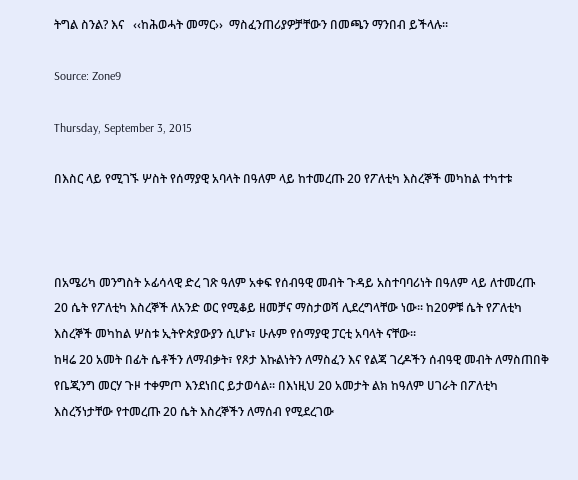ትግል ስንል? እና   ‹‹ከሕወሓት መማር››  ማስፈንጠሪያዎቻቸውን በመጫን ማንበብ ይችላሉ፡፡

Source: Zone9

Thursday, September 3, 2015

በእስር ላይ የሚገኙ ሦስት የሰማያዊ አባላት በዓለም ላይ ከተመረጡ 20 የፖለቲካ እስረኞች መካከል ተካተቱ



በአሜሪካ መንግስት ኦፊሳላዊ ድረ ገጽ ዓለም አቀፍ የሰብዓዊ መብት ጉዳይ አስተባባሪነት በዓለም ላይ ለተመረጡ 20 ሴት የፖለቲካ እስረኞች ለአንድ ወር የሚቆይ ዘመቻና ማስታወሻ ሊደረግላቸው ነው፡፡ ከ20ዎቹ ሴት የፖለቲካ እስረኞች መካከል ሦስቱ ኢትዮጵያውያን ሲሆኑ፣ ሁሉም የሰማያዊ ፓርቲ አባላት ናቸው፡፡
ከዛሬ 20 አመት በፊት ሴቶችን ለማብቃት፣ የጾታ እኩልነትን ለማስፈን እና የልጃ ገረዶችን ሰብዓዊ መብት ለማስጠበቅ የቤጂንግ መርሃ ጉዞ ተቀምጦ እንደነበር ይታወሳል፡፡ በእነዚህ 20 አመታት ልክ ከዓለም ሀገራት በፖለቲካ እስረኝነታቸው የተመረጡ 20 ሴት እስረኞችን ለማሰብ የሚደረገው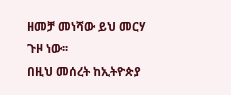ዘመቻ መነሻው ይህ መርሃ ጉዞ ነው፡፡
በዚህ መሰረት ከኢትዮጵያ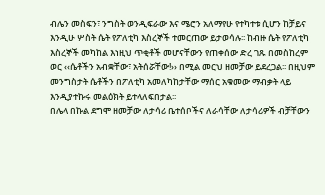ብሌን መስፍን፣ ንግስት ወንዲፍራው እና ሜሮን አለማየሁ የተካተቱ ሲሆን ከቻይና እንዲሁ ሦስት ሴት የፖለቲካ እስረኞች ተመርጠው ይታወሳሉ፡፡ ከብዙ ሴት የፖለቲካ እስረኞች መካከል እነዚህ ጥቂቶች መሆናቸውን የጠቀሰው ድረ ገጹ በመስከረም ወር ‹‹ሴቶችን አብቋቸው፣ አትሰሯቸው!›› በሚል መርህ ዘመቻው ይደረጋል፡፡ በዚህም መንግስታት ሴቶችን በፖለቲካ አመለካከታቸው ማሰር አቁመው ማብቃት ላይ እንዲያተኩሩ መልዕክት ይተላለፍበታል፡፡
በሌላ በኩል ደግሞ ዘመቻው ለታሳሪ ቤተሰቦችና ለራሳቸው ለታሳሪዎች ብቻቸውን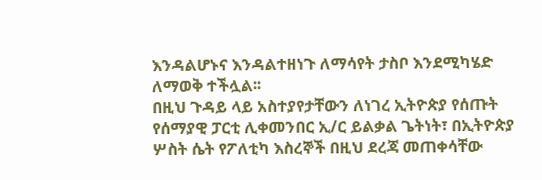እንዳልሆኑና እንዳልተዘነጉ ለማሳየት ታስቦ እንደሚካሄድ ለማወቅ ተችሏል፡፡
በዚህ ጉዳይ ላይ አስተያየታቸውን ለነገረ ኢትዮጵያ የሰጡት የሰማያዊ ፓርቲ ሊቀመንበር ኢ/ር ይልቃል ጌትነት፣ በኢትዮጵያ ሦስት ሴት የፖለቲካ እስረኞች በዚህ ደረጃ መጠቀሳቸው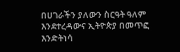በሀገራችን ያለውን ስርዓት ዓለም እንደተረዳውና ኢትዮጵያ በመጥፎ እንድትነሳ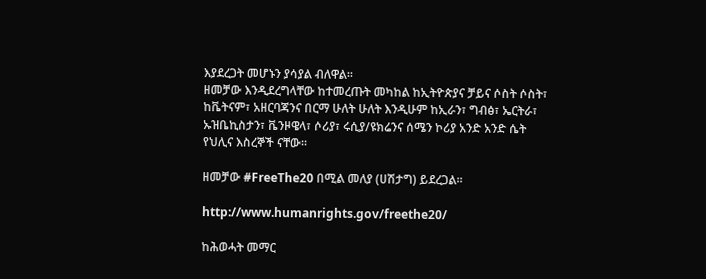እያደረጋት መሆኑን ያሳያል ብለዋል፡፡
ዘመቻው እንዲደረግላቸው ከተመረጡት መካከል ከኢትዮጵያና ቻይና ሶስት ሶስት፣ ከቬትናም፣ አዘርባጃንና በርማ ሁለት ሁለት እንዲሁም ከኢራን፣ ግብፅ፣ ኤርትራ፣ ኡዝቤኪስታን፣ ቬንዞዌላ፣ ሶሪያ፣ ሩሲያ/ዩክሬንና ሰሜን ኮሪያ አንድ አንድ ሴት የህሊና እስረኞች ናቸው፡፡

ዘመቻው #FreeThe20 በሚል መለያ (ሀሽታግ) ይደረጋል፡፡

http://www.humanrights.gov/freethe20/

ከሕወሓት መማር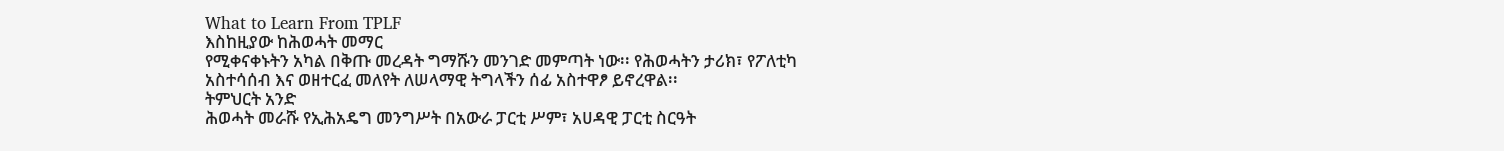What to Learn From TPLF
እስከዚያው ከሕወሓት መማር
የሚቀናቀኑትን አካል በቅጡ መረዳት ግማሹን መንገድ መምጣት ነው፡፡ የሕወሓትን ታሪክ፣ የፖለቲካ አስተሳሰብ እና ወዘተርፈ መለየት ለሠላማዊ ትግላችን ሰፊ አስተዋፆ ይኖረዋል፡፡
ትምህርት አንድ
ሕወሓት መራሹ የኢሕአዴግ መንግሥት በአውራ ፓርቲ ሥም፣ አሀዳዊ ፓርቲ ስርዓት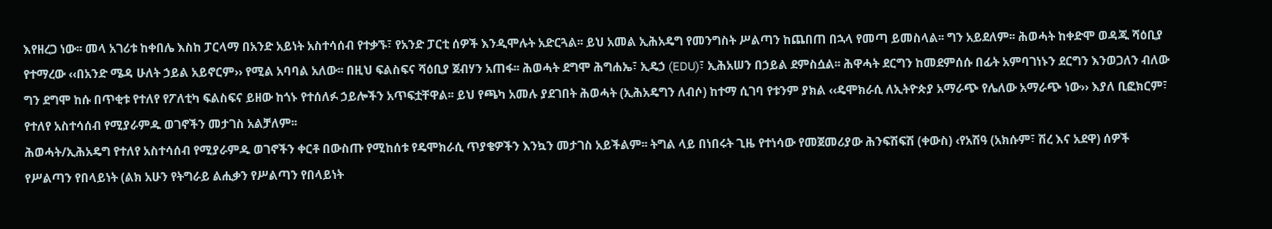እየዘረጋ ነው፡፡ መላ አገሪቱ ከቀበሌ እስከ ፓርላማ በአንድ አይነት አስተሳሰብ የተቃኙ፣ የአንድ ፓርቲ ሰዎች እንዲሞሉት አድርጓል፡፡ ይህ አመል ኢሕአዴግ የመንግስት ሥልጣን ከጨበጠ በኋላ የመጣ ይመስላል፡፡ ግን አይደለም፡፡ ሕወሓት ከቀድሞ ወዳጁ ሻዕቢያ የተማረው ‹‹በአንድ ሜዳ ሁለት ኃይል አይኖርም›› የሚል አባባል አለው፡፡ በዚህ ፍልስፍና ሻዕቢያ ጀብሃን አጠፋ፡፡ ሕወሓት ደግሞ ሕግሐኤ፣ ኢዴኃ (EDU)፣ ኢሕአሠን በኃይል ደምስሷል፡፡ ሕዋሓት ደርግን ከመደምሰሱ በፊት አምባገነኑን ደርግን እንወጋለን ብለው ግን ደግሞ ከሱ በጥቂቱ የተለየ የፖለቲካ ፍልስፍና ይዘው ከጎኑ የተሰለፉ ኃይሎችን አጥፍቷቸዋል፡፡ ይህ የጫካ አመሉ ያደገበት ሕወሓት (ኢሕአዴግን ለብሶ) ከተማ ሲገባ የቱንም ያክል ‹‹ዴሞክራሲ ለኢትዮጵያ አማራጭ የሌለው አማራጭ ነው›› እያለ ቢፎክርም፣ የተለየ አስተሳሰብ የሚያራምዱ ወገኖችን መታገስ አልቻለም፡፡
ሕወሓት/ኢሕአዴግ የተለየ አስተሳሰብ የሚያራምዱ ወገኖችን ቀርቶ በውስጡ የሚከሰቱ የዴሞክራሲ ጥያቄዎችን እንኳን መታገስ አይችልም፡፡ ትግል ላይ በነበሩት ጊዜ የተነሳው የመጀመሪያው ሕንፍሽፍሽ (ቀውስ) ‹የአሽዓ (አክሱም፣ ሽረ እና አደዋ) ሰዎች የሥልጣን የበላይነት (ልክ አሁን የትግራይ ልሒቃን የሥልጣን የበላይነት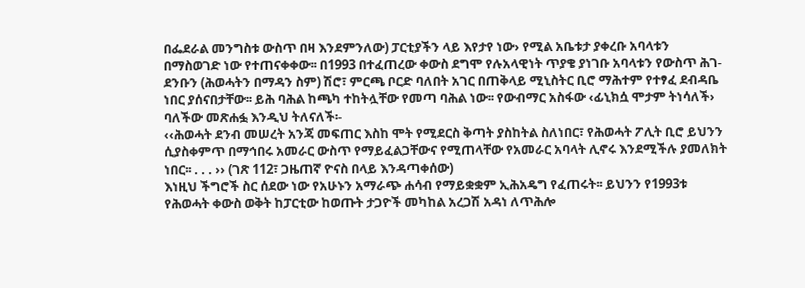በፌደራል መንግስቱ ውስጥ በዛ እንደምንለው) ፓርቲያችን ላይ እየታየ ነው› የሚል አቤቱታ ያቀረቡ አባላቱን በማስወገድ ነው የተጠናቀቀው፡፡ በ1993 በተፈጠረው ቀውስ ደግሞ የሉአላዊነት ጥያቄ ያነገቡ አባላቱን የውስጥ ሕገ-ደንቡን (ሕወሓትን በማዳን ስም) ሽሮ፣ ምርጫ ቦርድ ባለበት አገር በጠቅላይ ሚኒስትር ቢሮ ማሕተም የተፃፈ ደብዳቤ ነበር ያሰናበታቸው፡፡ ይሕ ባሕል ከጫካ ተከትሏቸው የመጣ ባሕል ነው፡፡ የውብማር አስፋው ‹ፊኒክሷ ሞታም ትነሳለች› ባለችው መጽሐፏ እንዲህ ትለናለች፡-
‹‹ሕወሓት ደንብ መሠረት አንጃ መፍጠር እስከ ሞት የሚደርስ ቅጣት ያስከትል ስለነበር፣ የሕወሓት ፖሊት ቢሮ ይህንን ሲያስቀምጥ በማኅበሩ አመራር ውስጥ የማይፈልጋቸውና የሚጠላቸው የአመራር አባላት ሊኖሩ እንደሚችሉ ያመለክት ነበር፡፡ . . . ›› (ገጽ 112፣ ጋዜጠኛ ዮናስ በላይ እንዳጣቀሰው)
እነዚህ ችግሮች ስር ሰደው ነው የአሁኑን አማራጭ ሐሳብ የማይቋቋም ኢሕአዴግ የፈጠሩት፡፡ ይህንን የ1993ቱ የሕወሓት ቀውስ ወቅት ከፓርቲው ከወጡት ታጋዮች መካከል አረጋሽ አዳነ ለጥሕሎ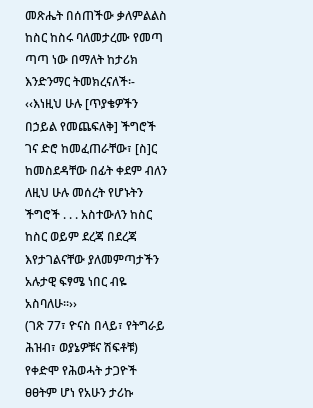መጽሔት በሰጠችው ቃለምልልስ ከስር ከስሩ ባለመታረሙ የመጣ ጣጣ ነው በማለት ከታሪክ እንድንማር ትመክረናለች፡-
‹‹እነዚህ ሁሉ [ጥያቄዎችን በኃይል የመጨፍለቅ] ችግሮች ገና ድሮ ከመፈጠራቸው፣ [ስ]ር ከመስደዳቸው በፊት ቀደም ብለን ለዚህ ሁሉ መሰረት የሆኑትን ችግሮች . . . አስተውለን ከስር ከስር ወይም ደረጃ በደረጃ እየታገልናቸው ያለመምጣታችን አሉታዊ ፍፃሜ ነበር ብዬ አስባለሁ፡፡››
(ገጽ 77፣ ዮናስ በላይ፣ የትግራይ ሕዝብ፣ ወያኔዎቹና ሽፍቶቹ)
የቀድሞ የሕወሓት ታጋዮች ፀፀትም ሆነ የአሁን ታሪኩ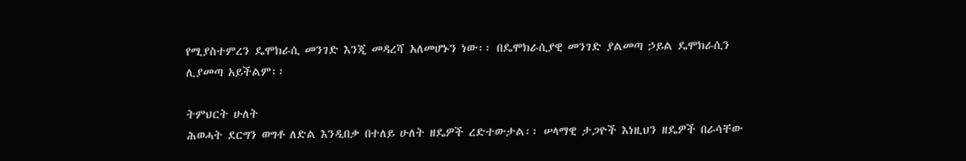የሚያስተምረን ዴሞክራሲ መንገድ እንጂ መዳረሻ አለመሆኑን ነው፡፡ በዴሞክራሲያዊ መንገድ ያልመጣ ኃይል ዴሞክራሲን ሊያመጣ አይችልም፡፡

ትምህርት ሁለት
ሕወሓት ደርግን ወግቶ ለድል እንዲበቃ በተለይ ሁለት ዘዴዎች ረድተውታል፡፡ ሠላማዊ ታጋዮች እነዚህን ዘዴዎች በራሳቸው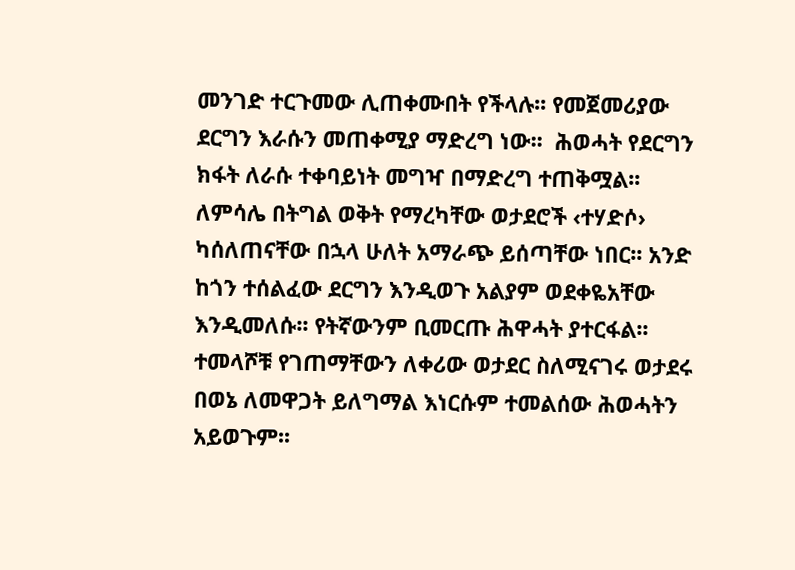መንገድ ተርጉመው ሊጠቀሙበት የችላሉ፡፡ የመጀመሪያው ደርግን እራሱን መጠቀሚያ ማድረግ ነው፡፡  ሕወሓት የደርግን ክፋት ለራሱ ተቀባይነት መግዣ በማድረግ ተጠቅሟል፡፡ ለምሳሌ በትግል ወቅት የማረካቸው ወታደሮች ‹ተሃድሶ› ካሰለጠናቸው በኋላ ሁለት አማራጭ ይሰጣቸው ነበር፡፡ አንድ ከጎን ተሰልፈው ደርግን እንዲወጉ አልያም ወደቀዬአቸው እንዲመለሱ፡፡ የትኛውንም ቢመርጡ ሕዋሓት ያተርፋል፡፡ ተመላሾቹ የገጠማቸውን ለቀሪው ወታደር ስለሚናገሩ ወታደሩ በወኔ ለመዋጋት ይለግማል እነርሱም ተመልሰው ሕወሓትን አይወጉም፡፡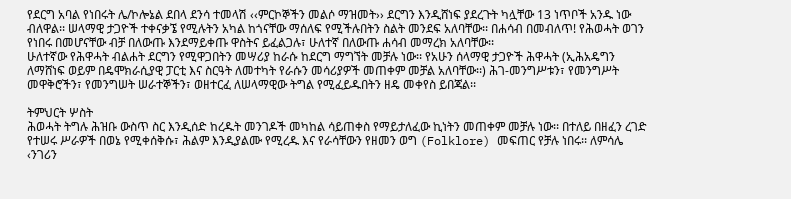የደርግ አባል የነበሩት ሌ/ኮሎኔል ደበላ ደንሳ ተመላሽ ‹‹ምርኮኞችን መልሶ ማዝመት›› ደርግን እንዲሸነፍ ያደረጉት ካሏቸው 13 ነጥቦች አንዱ ነው ብለዋል፡፡ ሠላማዊ ታጋዮች ተቀናቃኜ የሚሉትን አካል ከጎናቸው ማሰለፍ የሚችሉበትን ስልት መንደፍ አለባቸው፡፡ በሐሳብ በመብለጥ! የሕወሓት ወገን የነበሩ በመሆናቸው ብቻ በለውጡ እንደማይቀጡ ዋስትና ይፈልጋሉ፣ ሁለተኛ በለውጡ ሐሳብ መማረክ አለባቸው፡፡
ሁለተኛው የሕዋሓት ብልሐት ደርግን የሚዋጋበትን መሣሪያ ከራሱ ከደርግ ማግኘት መቻሉ ነው፡፡ የአሁን ሰላማዊ ታጋዮች ሕዋሓት (ኢሕአዴግን ለማሸነፍ ወይም በዴሞክራሲያዊ ፓርቲ እና ስርዓት ለመተካት የራሱን መሳሪያዎች መጠቀም መቻል አለባቸው፡፡) ሕገ-መንግሥቱን፣ የመንግሥት መዋቅሮችን፣ የመንግሠት ሠራተኞችን፣ ወዘተርፈ ለሠላማዊው ትግል የሚፈይዱበትን ዘዴ መቀየስ ይበጃል፡፡

ትምህርት ሦስት
ሕወሓት ትግሉ ሕዝቡ ውስጥ ስር እንዲሰድ ከረዱት መንገዶች መካከል ሳይጠቀስ የማይታለፈው ኪነትን መጠቀም መቻሉ ነው፡፡ በተለይ በዘፈን ረገድ የተሠሩ ሥራዎች በወኔ የሚቀሰቅሱ፣ ሕልም እንዲያልሙ የሚረዱ እና የራሳቸውን የዘመን ወግ (Folklore) መፍጠር የቻሉ ነበሩ፡፡ ለምሳሌ ‹ንገሪን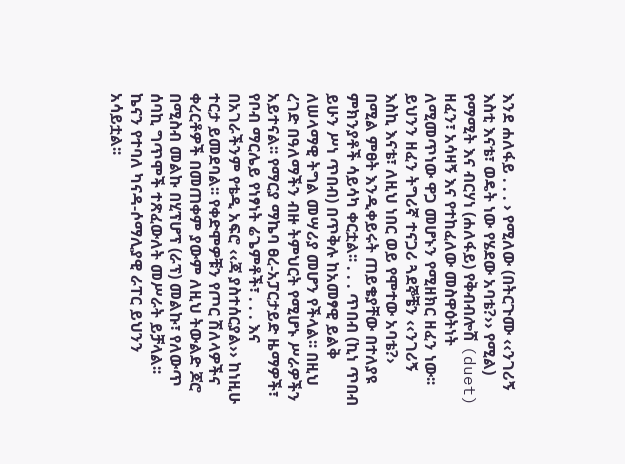እንደ ሐለፋይ . . . › የሚለው (በትርጉሙ ‹‹ንገሪኝ እስቲ እናቴ፣ ወዴት ነው የሄደው አባቴ?›› የሚል) የማሚት እና ብርሃነ (ሐለፋይ) የቅብብሎሽ (duet) ዘፈን፣ አሳዛኝ እና የተከፈለው መስዋዕትነት ለሚመጥነው ዋጋ መሆኑን የሚዘክር ዘፈን ነው፡፡ ይህንን ዘፈን ትግሪኛ ተናጋሪ ጓደኞቼን ‹‹ንገሪኝ እስኪ እናቴ፣ ለዚህ ነበር ወይ የሞተው አባቴ?› በሚል ምፀት እንዲቀይሩት ጠይቄያቸው በተለያዩ ምክንያቶች ሳይሳካ ቀርቷል፡፡ . . . ጥበብ (ኪነ ጥበብ ይሁን ሥነ ጥበብ) በጥቅሉ ከአመፃዊ ይልቅ ለሠላማዊ ትግል መሣሪያ መሆን የችላል፡፡ በዚህ ረገድ በዓለማችን ብዙ ትምህርት የሚሆኑ ሥራዎችን አይተናል፡፡ የማርያ ማኬባ ፀረ-አፓርታይድ ዜማዎች፣ የቦብ ማርሌይ የነፃነት ሬጌምቶች፣ . . . እና በአገራችንም የቴዲ አፍሮ ‹‹ጃ ያስተሰርያል›› ከነዚሁ ተርታ ይመደባል፡፡ የቀድሞዎቹን የጦር ሽለላዎችና ቀረርቶዎች በመጠቀም ያውም ለዚህ ትውልድ ጆሮ በሚስብ መልኩ በሂፕሆፕ (ራፕ) መልኩ፣ የለውጥ ሰባኪ ግጥሞች ተጽፈውለት መሥራት ይቻላል፡፡ ኬናን የተባለ ካናዳ-ሶማሊያዊ ራፐር ይህንን አሳይቷል፡፡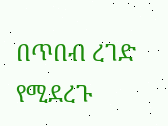በጥበብ ረገድ የሚደረጉ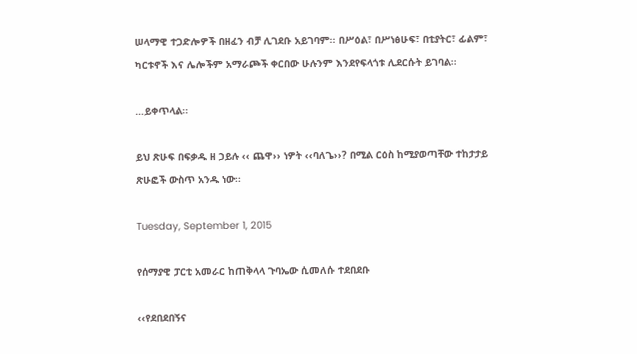ሠላማዊ ተጋድሎዎች በዘፈን ብቻ ሊገደቡ አይገባም፡፡ በሥዕል፣ በሥነፅሁፍ፣ በቲያትር፣ ፊልም፣ ካርቱኖች እና ሌሎችም አማራጮች ቀርበው ሁሉንም እንደየፍላጎቱ ሊደርሱት ይገባል፡፡

…ይቀጥላል፡፡

ይህ ጽሁፍ በፍቃዱ ዘ ኃይሉ ‹‹ ጨዋ›› ነዎት ‹‹ባለጌ››? በሚል ርዕስ ከሚያወጣቸው ተከታታይ ጽሁፎች ውስጥ አንዱ ነው፡፡

Tuesday, September 1, 2015

የሰማያዊ ፓርቲ አመራር ከጠቅላላ ጉባኤው ሲመለሱ ተደበደቡ

‹‹የደበደበኝና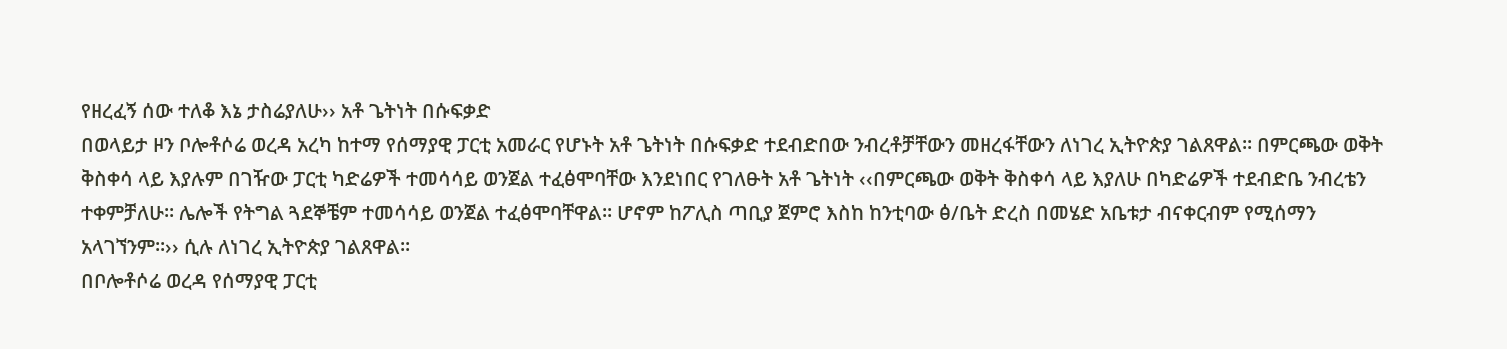የዘረፈኝ ሰው ተለቆ እኔ ታስሬያለሁ›› አቶ ጌትነት በሱፍቃድ
በወላይታ ዞን ቦሎቶሶሬ ወረዳ አረካ ከተማ የሰማያዊ ፓርቲ አመራር የሆኑት አቶ ጌትነት በሱፍቃድ ተደብድበው ንብረቶቻቸውን መዘረፋቸውን ለነገረ ኢትዮጵያ ገልጸዋል፡፡ በምርጫው ወቅት ቅስቀሳ ላይ እያሉም በገዥው ፓርቲ ካድሬዎች ተመሳሳይ ወንጀል ተፈፅሞባቸው እንደነበር የገለፁት አቶ ጌትነት ‹‹በምርጫው ወቅት ቅስቀሳ ላይ እያለሁ በካድሬዎች ተደብድቤ ንብረቴን ተቀምቻለሁ፡፡ ሌሎች የትግል ጓደኞቼም ተመሳሳይ ወንጀል ተፈፅሞባቸዋል፡፡ ሆኖም ከፖሊስ ጣቢያ ጀምሮ እስከ ከንቲባው ፅ/ቤት ድረስ በመሄድ አቤቱታ ብናቀርብም የሚሰማን አላገኘንም፡፡›› ሲሉ ለነገረ ኢትዮጵያ ገልጸዋል፡፡
በቦሎቶሶሬ ወረዳ የሰማያዊ ፓርቲ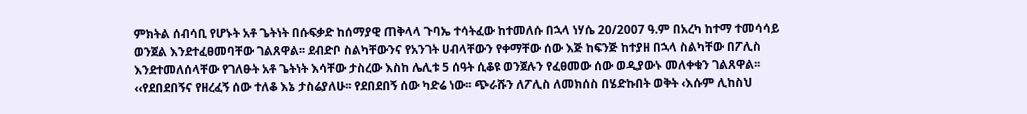ምክትል ሰብሳቢ የሆኑት አቶ ጌትነት በሱፍቃድ ከሰማያዊ ጠቅላላ ጉባኤ ተሳትፈው ከተመለሱ በኋላ ነሃሴ 20/2007 ዓ.ም በአረካ ከተማ ተመሳሳይ ወንጀል እንደተፈፀመባቸው ገልጸዋል፡፡ ደብድቦ ስልካቸውንና የአንገት ሀብላቸውን የቀማቸው ሰው እጅ ከፍንጅ ከተያዘ በኋላ ስልካቸው በፖሊስ እንደተመለሰላቸው የገለፁት አቶ ጌትነት እሳቸው ታስረው እስከ ሌሊቱ 5 ሰዓት ሲቆዩ ወንጀሉን የፈፀመው ሰው ወዲያውኑ መለቀቁን ገልጸዋል፡፡
‹‹የደበደበኝና የዘረፈኝ ሰው ተለቆ እኔ ታስሬያለሁ፡፡ የደበደበኝ ሰው ካድሬ ነው፡፡ ጭራሹን ለፖሊስ ለመክሰስ በሄድኩበት ወቅት ‹እሱም ሊከስህ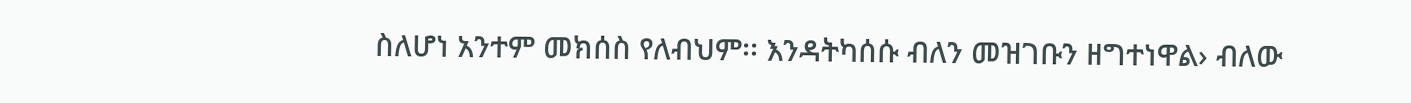ስለሆነ አንተም መክሰስ የለብህም፡፡ እንዳትካሰሱ ብለን መዝገቡን ዘግተነዋል› ብለው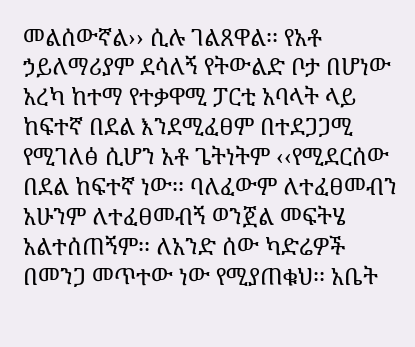መልሰውኛል›› ሲሉ ገልጸዋል፡፡ የአቶ ኃይለማሪያም ደሳለኝ የትውልድ ቦታ በሆነው አረካ ከተማ የተቃዋሚ ፓርቲ አባላት ላይ ከፍተኛ በደል እንደሚፈፀም በተደጋጋሚ የሚገለፅ ሲሆን አቶ ጌትነትም ‹‹የሚደርሰው በደል ከፍተኛ ነው፡፡ ባለፈውም ለተፈፀመብን አሁንም ለተፈፀመብኝ ወንጀል መፍትሄ አልተሰጠኝም፡፡ ለአንድ ሰው ካድሬዎች በመንጋ መጥተው ነው የሚያጠቁህ፡፡ አቤት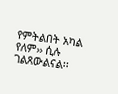የምትልበት አካል የለም›› ሲሉ ገልጸውልናል፡፡